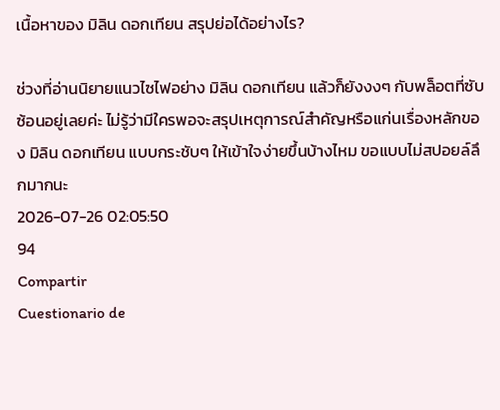เนื้อหาของ มิลิน ดอกเทียน สรุปย่อได้อย่างไร?

ช่วงที่อ่านนิยายแนวไซไฟอย่าง มิลิน ดอกเทียน แล้วก็ยังงงๆ กับพล็อตที่ซับซ้อนอยู่เลยค่ะ ไม่รู้ว่ามีใครพอจะสรุปเหตุการณ์สำคัญหรือแก่นเรื่องหลักของ มิลิน ดอกเทียน แบบกระชับๆ ให้เข้าใจง่ายขึ้นบ้างไหม ขอแบบไม่สปอยล์ลึกมากนะ
2026-07-26 02:05:50
94
Compartir
Cuestionario de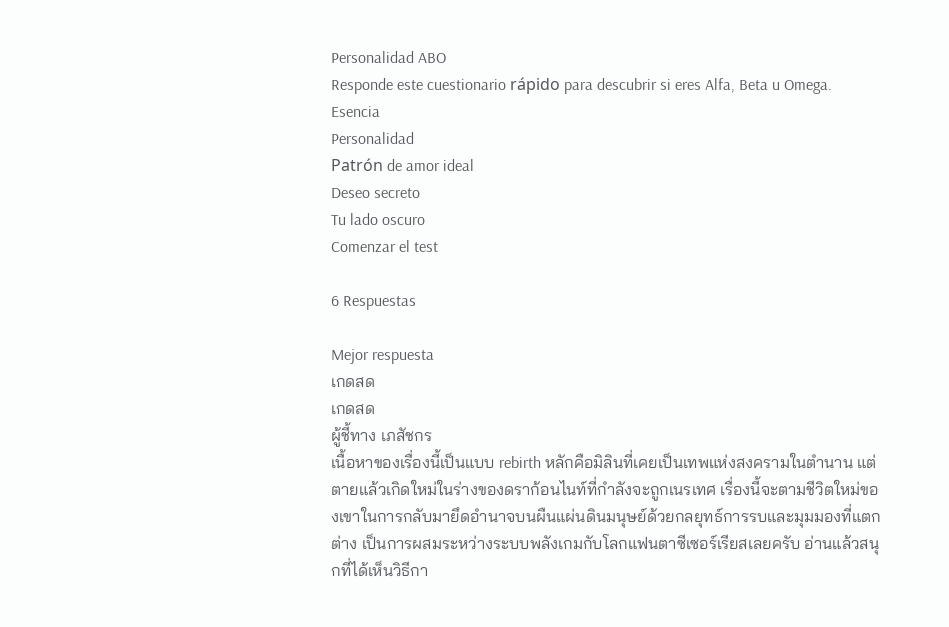Personalidad ABO
Responde este cuestionario rápido para descubrir si eres Alfa, Beta u Omega.
Esencia
Personalidad
Patrón de amor ideal
Deseo secreto
Tu lado oscuro
Comenzar el test

6 Respuestas

Mejor respuesta
เกดสด
เกดสด
ผู้ชี้ทาง เภสัชกร
เนื้อหาของเรื่องนี้เป็นแบบ rebirth หลักคือมิลินที่เคยเป็นเทพแห่งสงครามในตำนาน แต่ตายแล้วเกิดใหม่ในร่างของดราก้อนไนท์ที่กำลังจะถูกเนรเทศ เรื่องนี้จะตามชีวิตใหม่ของเขาในการกลับมายึดอำนาจบนผืนแผ่นดินมนุษย์ด้วยกลยุทธ์การรบและมุมมองที่แตกต่าง เป็นการผสมระหว่างระบบพลังเกมกับโลกแฟนตาซีเซอร์เรียสเลยครับ อ่านแล้วสนุกที่ได้เห็นวิธีกา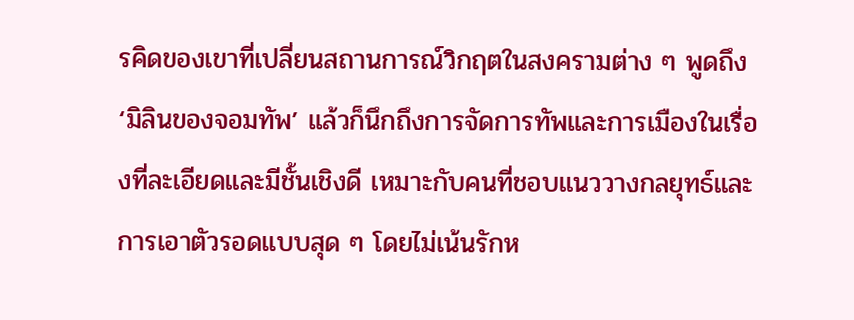รคิดของเขาที่เปลี่ยนสถานการณ์วิกฤตในสงครามต่าง ๆ พูดถึง ‘มิลินของจอมทัพ’ แล้วก็นึกถึงการจัดการทัพและการเมืองในเรื่องที่ละเอียดและมีชั้นเชิงดี เหมาะกับคนที่ชอบแนววางกลยุทธ์และการเอาตัวรอดแบบสุด ๆ โดยไม่เน้นรักห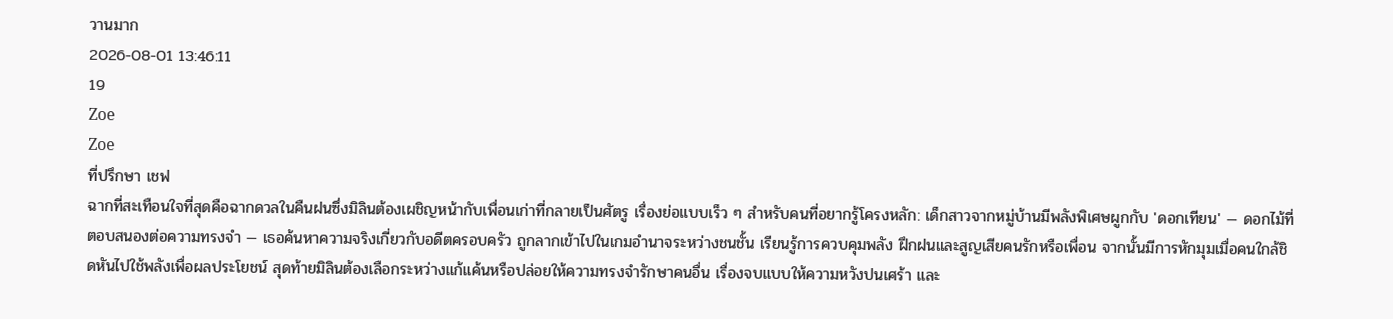วานมาก
2026-08-01 13:46:11
19
Zoe
Zoe
ที่ปรึกษา เชฟ
ฉากที่สะเทือนใจที่สุดคือฉากดวลในคืนฝนซึ่งมิลินต้องเผชิญหน้ากับเพื่อนเก่าที่กลายเป็นศัตรู เรื่องย่อแบบเร็ว ๆ สำหรับคนที่อยากรู้โครงหลัก: เด็กสาวจากหมู่บ้านมีพลังพิเศษผูกกับ 'ดอกเทียน' — ดอกไม้ที่ตอบสนองต่อความทรงจำ — เธอค้นหาความจริงเกี่ยวกับอดีตครอบครัว ถูกลากเข้าไปในเกมอำนาจระหว่างชนชั้น เรียนรู้การควบคุมพลัง ฝึกฝนและสูญเสียคนรักหรือเพื่อน จากนั้นมีการหักมุมเมื่อคนใกล้ชิดหันไปใช้พลังเพื่อผลประโยชน์ สุดท้ายมิลินต้องเลือกระหว่างแก้แค้นหรือปล่อยให้ความทรงจำรักษาคนอื่น เรื่องจบแบบให้ความหวังปนเศร้า และ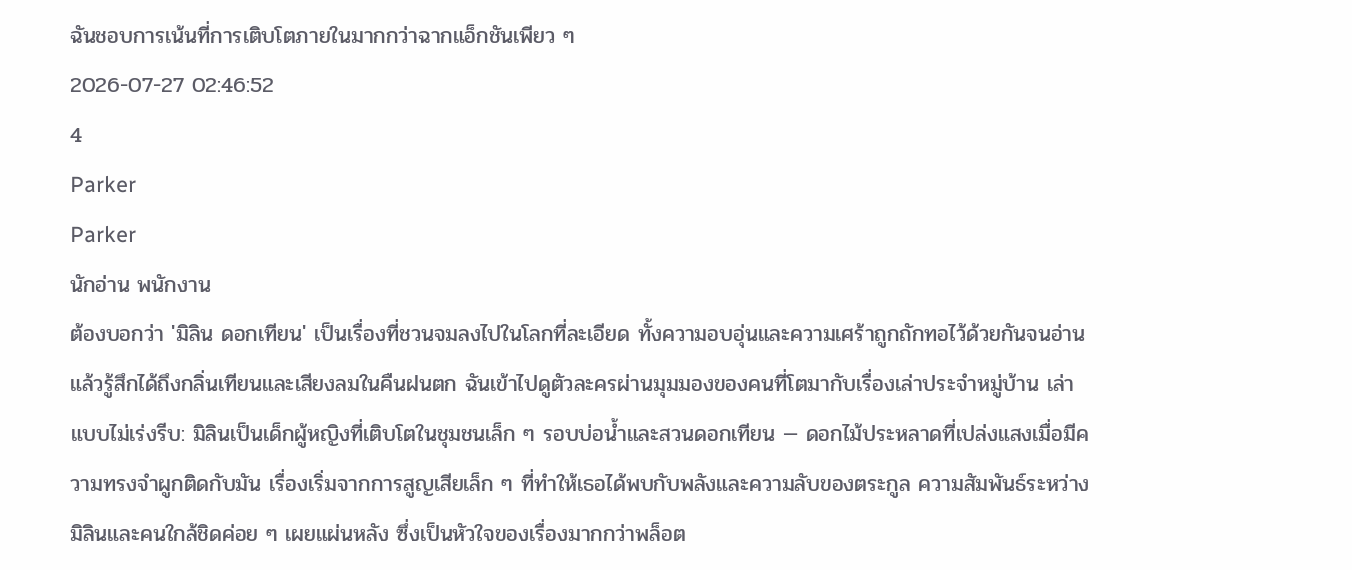ฉันชอบการเน้นที่การเติบโตภายในมากกว่าฉากแอ็กชันเพียว ๆ
2026-07-27 02:46:52
4
Parker
Parker
นักอ่าน พนักงาน
ต้องบอกว่า 'มิลิน ดอกเทียน' เป็นเรื่องที่ชวนจมลงไปในโลกที่ละเอียด ทั้งความอบอุ่นและความเศร้าถูกถักทอไว้ด้วยกันจนอ่านแล้วรู้สึกได้ถึงกลิ่นเทียนและเสียงลมในคืนฝนตก ฉันเข้าไปดูตัวละครผ่านมุมมองของคนที่โตมากับเรื่องเล่าประจำหมู่บ้าน เล่าแบบไม่เร่งรีบ: มิลินเป็นเด็กผู้หญิงที่เติบโตในชุมชนเล็ก ๆ รอบบ่อน้ำและสวนดอกเทียน — ดอกไม้ประหลาดที่เปล่งแสงเมื่อมีความทรงจำผูกติดกับมัน เรื่องเริ่มจากการสูญเสียเล็ก ๆ ที่ทำให้เธอได้พบกับพลังและความลับของตระกูล ความสัมพันธ์ระหว่างมิลินและคนใกล้ชิดค่อย ๆ เผยแผ่นหลัง ซึ่งเป็นหัวใจของเรื่องมากกว่าพล็อต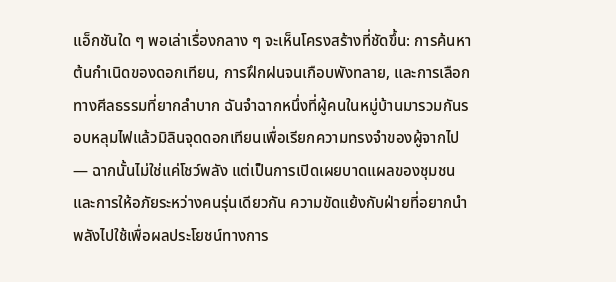แอ็กชันใด ๆ พอเล่าเรื่องกลาง ๆ จะเห็นโครงสร้างที่ชัดขึ้น: การค้นหาต้นกำเนิดของดอกเทียน, การฝึกฝนจนเกือบพังทลาย, และการเลือกทางศีลธรรมที่ยากลำบาก ฉันจำฉากหนึ่งที่ผู้คนในหมู่บ้านมารวมกันรอบหลุมไฟแล้วมิลินจุดดอกเทียนเพื่อเรียกความทรงจำของผู้จากไป — ฉากนั้นไม่ใช่แค่โชว์พลัง แต่เป็นการเปิดเผยบาดแผลของชุมชนและการให้อภัยระหว่างคนรุ่นเดียวกัน ความขัดแย้งกับฝ่ายที่อยากนำพลังไปใช้เพื่อผลประโยชน์ทางการ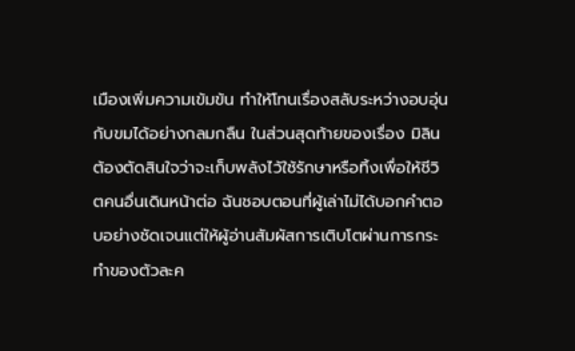เมืองเพิ่มความเข้มข้น ทำให้โทนเรื่องสลับระหว่างอบอุ่นกับขมได้อย่างกลมกลืน ในส่วนสุดท้ายของเรื่อง มิลินต้องตัดสินใจว่าจะเก็บพลังไว้ใช้รักษาหรือทิ้งเพื่อให้ชีวิตคนอื่นเดินหน้าต่อ ฉันชอบตอนที่ผู้เล่าไม่ได้บอกคำตอบอย่างชัดเจนแต่ให้ผู้อ่านสัมผัสการเติบโตผ่านการกระทำของตัวละค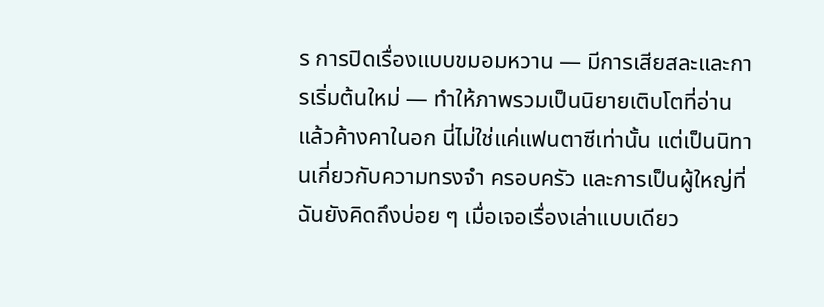ร การปิดเรื่องแบบขมอมหวาน — มีการเสียสละและการเริ่มต้นใหม่ — ทำให้ภาพรวมเป็นนิยายเติบโตที่อ่านแล้วค้างคาในอก นี่ไม่ใช่แค่แฟนตาซีเท่านั้น แต่เป็นนิทานเกี่ยวกับความทรงจำ ครอบครัว และการเป็นผู้ใหญ่ที่ฉันยังคิดถึงบ่อย ๆ เมื่อเจอเรื่องเล่าแบบเดียว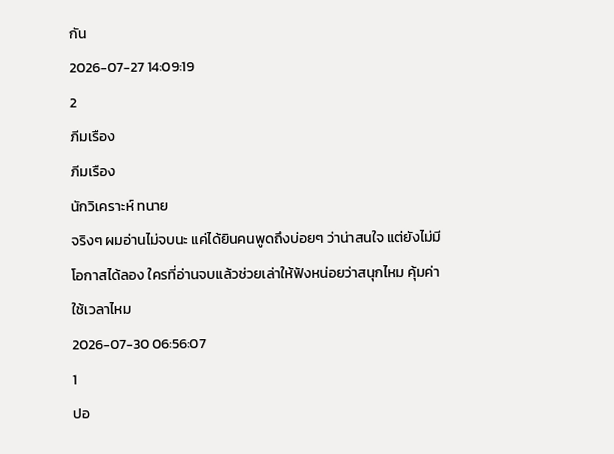กัน
2026-07-27 14:09:19
2
ภีมเรือง
ภีมเรือง
นักวิเคราะห์ ทนาย
จริงๆ ผมอ่านไม่จบนะ แค่ได้ยินคนพูดถึงบ่อยๆ ว่าน่าสนใจ แต่ยังไม่มีโอกาสได้ลอง ใครที่อ่านจบแล้วช่วยเล่าให้ฟังหน่อยว่าสนุกไหม คุ้มค่าใช้เวลาไหม
2026-07-30 06:56:07
1
ปอ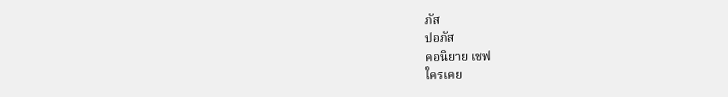ภัส
ปอภัส
คอนิยาย เชฟ
ใครเคย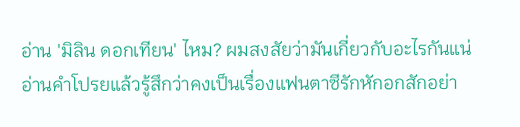อ่าน 'มิลิน ดอกเทียน' ไหม? ผมสงสัยว่ามันเกี่ยวกับอะไรกันแน่ อ่านคำโปรยแล้วรู้สึกว่าคงเป็นเรื่องแฟนตาซีรักหักอกสักอย่า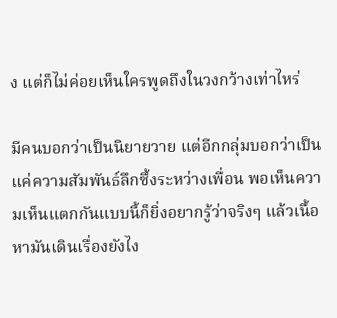ง แต่ก็ไม่ค่อยเห็นใครพูดถึงในวงกว้างเท่าไหร่

มีคนบอกว่าเป็นนิยายวาย แต่อีกกลุ่มบอกว่าเป็นแค่ความสัมพันธ์ลึกซึ้งระหว่างเพื่อน พอเห็นความเห็นแตกกันแบบนี้ก็ยิ่งอยากรู้ว่าจริงๆ แล้วเนื้อหามันเดินเรื่องยังไง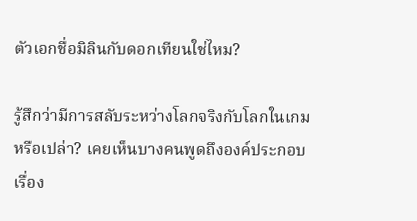ตัวเอกชื่อมิลินกับดอกเทียนใช่ไหม?

รู้สึกว่ามีการสลับระหว่างโลกจริงกับโลกในเกมหรือเปล่า? เคยเห็นบางคนพูดถึงองค์ประกอบเรื่อง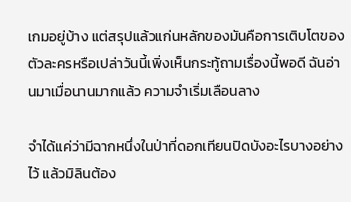เกมอยู่บ้าง แต่สรุปแล้วแก่นหลักของมันคือการเติบโตของตัวละครหรือเปล่าวันนี้เพิ่งเห็นกระทู้ถามเรื่องนี้พอดี ฉันอ่านมาเมื่อนานมากแล้ว ความจำเริ่มเลือนลาง

จำได้แค่ว่ามีฉากหนึ่งในป่าที่ดอกเทียนปิดบังอะไรบางอย่างไว้ แล้วมิลินต้อง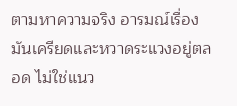ตามหาความจริง อารมณ์เรื่องมันเครียดและหวาดระแวงอยู่ตลอด ไม่ใช่แนว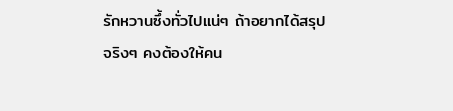รักหวานซึ้งทั่วไปแน่ๆ ถ้าอยากได้สรุปจริงๆ คงต้องให้คน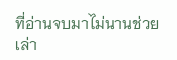ที่อ่านจบมาไม่นานช่วยเล่า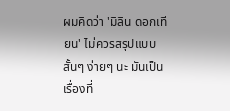ผมคิดว่า 'มิลิน ดอกเทียน' ไม่ควรสรุปแบบสั้นๆ ง่ายๆ นะ มันเป็นเรื่องที่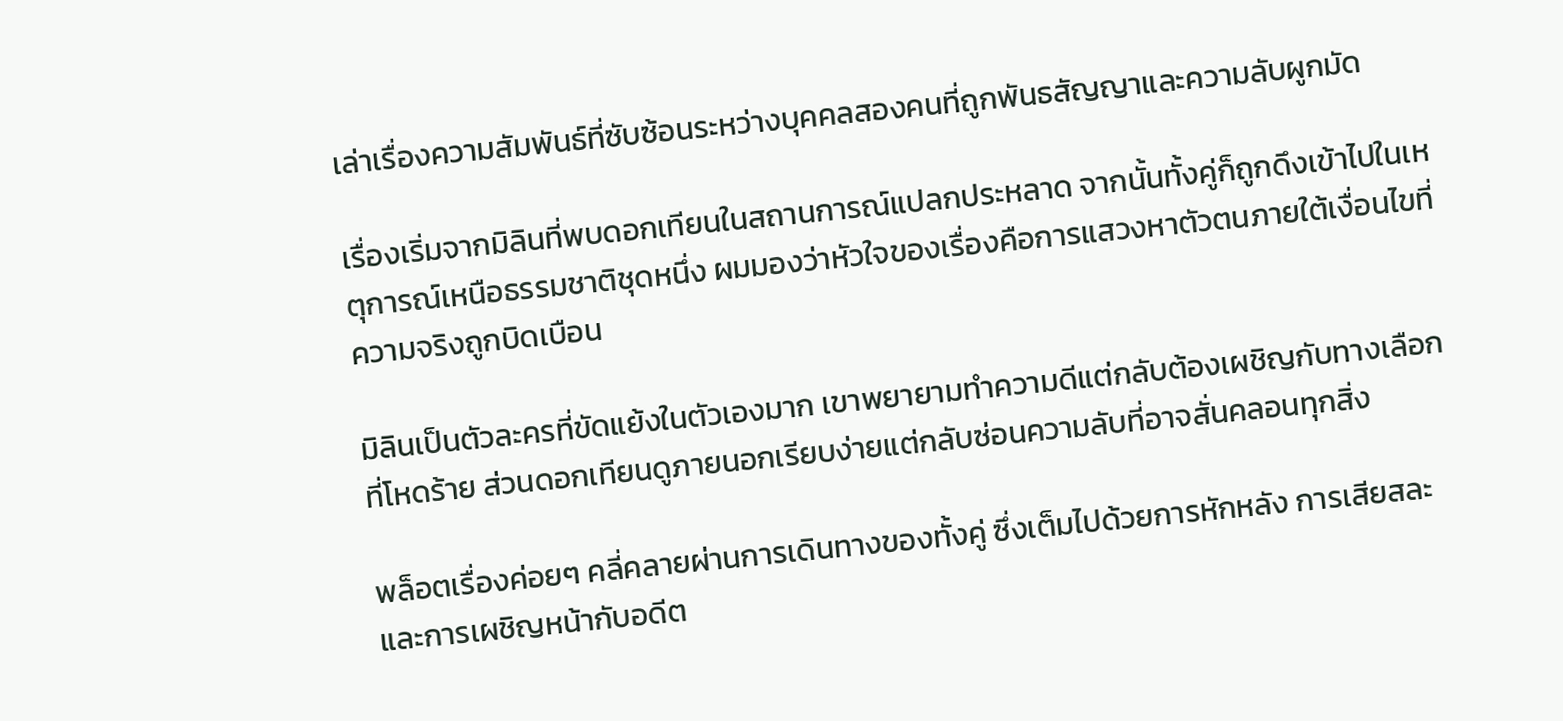เล่าเรื่องความสัมพันธ์ที่ซับซ้อนระหว่างบุคคลสองคนที่ถูกพันธสัญญาและความลับผูกมัด

เรื่องเริ่มจากมิลินที่พบดอกเทียนในสถานการณ์แปลกประหลาด จากนั้นทั้งคู่ก็ถูกดึงเข้าไปในเหตุการณ์เหนือธรรมชาติชุดหนึ่ง ผมมองว่าหัวใจของเรื่องคือการแสวงหาตัวตนภายใต้เงื่อนไขที่ความจริงถูกบิดเบือน

มิลินเป็นตัวละครที่ขัดแย้งในตัวเองมาก เขาพยายามทำความดีแต่กลับต้องเผชิญกับทางเลือกที่โหดร้าย ส่วนดอกเทียนดูภายนอกเรียบง่ายแต่กลับซ่อนความลับที่อาจสั่นคลอนทุกสิ่ง

พล็อตเรื่องค่อยๆ คลี่คลายผ่านการเดินทางของทั้งคู่ ซึ่งเต็มไปด้วยการหักหลัง การเสียสละ และการเผชิญหน้ากับอดีต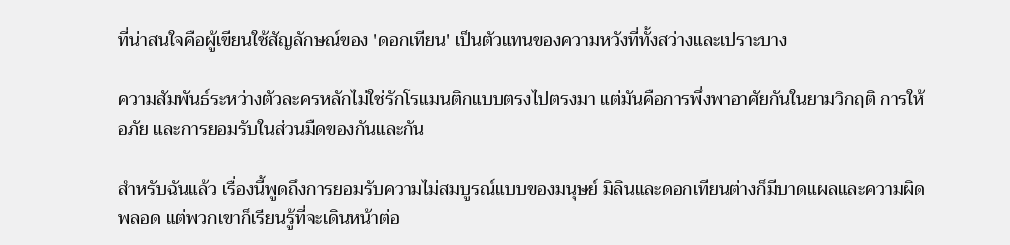ที่น่าสนใจคือผู้เขียนใช้สัญลักษณ์ของ 'ดอกเทียน' เป็นตัวแทนของความหวังที่ทั้งสว่างและเปราะบาง

ความสัมพันธ์ระหว่างตัวละครหลักไม่ใช่รักโรแมนติกแบบตรงไปตรงมา แต่มันคือการพึ่งพาอาศัยกันในยามวิกฤติ การให้อภัย และการยอมรับในส่วนมืดของกันและกัน

สำหรับฉันแล้ว เรื่องนี้พูดถึงการยอมรับความไม่สมบูรณ์แบบของมนุษย์ มิลินและดอกเทียนต่างก็มีบาดแผลและความผิดพลอด แต่พวกเขาก็เรียนรู้ที่จะเดินหน้าต่อ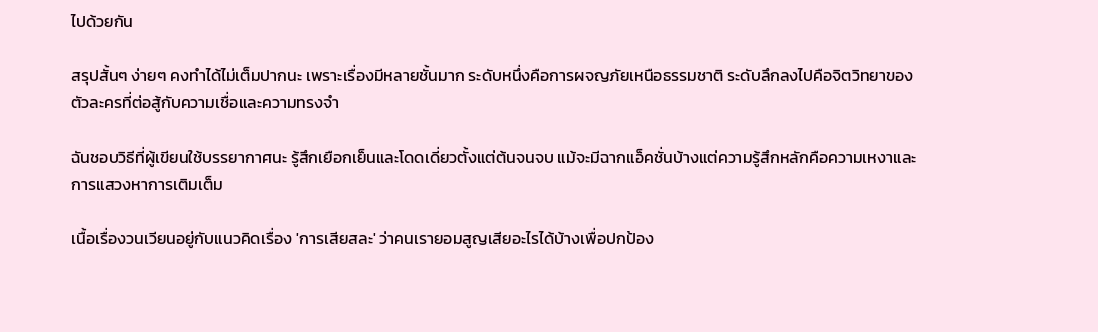ไปด้วยกัน

สรุปสั้นๆ ง่ายๆ คงทำได้ไม่เต็มปากนะ เพราะเรื่องมีหลายชั้นมาก ระดับหนึ่งคือการผจญภัยเหนือธรรมชาติ ระดับลึกลงไปคือจิตวิทยาของตัวละครที่ต่อสู้กับความเชื่อและความทรงจำ

ฉันชอบวิธีที่ผู้เขียนใช้บรรยากาศนะ รู้สึกเยือกเย็นและโดดเดี่ยวตั้งแต่ต้นจนจบ แม้จะมีฉากแอ็คชั่นบ้างแต่ความรู้สึกหลักคือความเหงาและการแสวงหาการเติมเต็ม

เนื้อเรื่องวนเวียนอยู่กับแนวคิดเรื่อง 'การเสียสละ' ว่าคนเรายอมสูญเสียอะไรได้บ้างเพื่อปกป้อง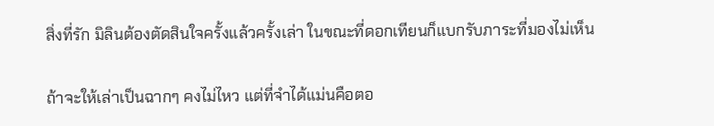สิ่งที่รัก มิลินต้องตัดสินใจครั้งแล้วครั้งเล่า ในขณะที่ดอกเทียนก็แบกรับภาระที่มองไม่เห็น

ถ้าจะให้เล่าเป็นฉากๆ คงไม่ไหว แต่ที่จำได้แม่นคือตอ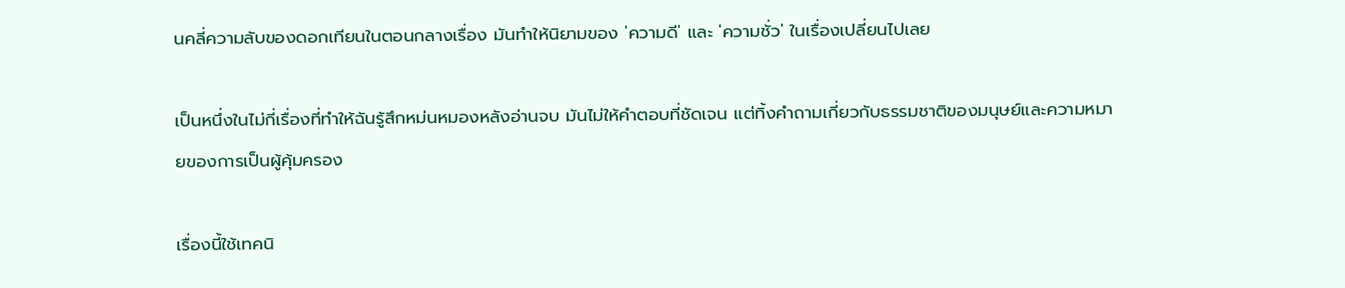นคลี่ความลับของดอกเทียนในตอนกลางเรื่อง มันทำให้นิยามของ 'ความดี' และ 'ความชั่ว' ในเรื่องเปลี่ยนไปเลย

เป็นหนึ่งในไม่กี่เรื่องที่ทำให้ฉันรู้สึกหม่นหมองหลังอ่านจบ มันไม่ให้คำตอบที่ชัดเจน แต่ทิ้งคำถามเกี่ยวกับธรรมชาติของมนุษย์และความหมายของการเป็นผู้คุ้มครอง

เรื่องนี้ใช้เทคนิ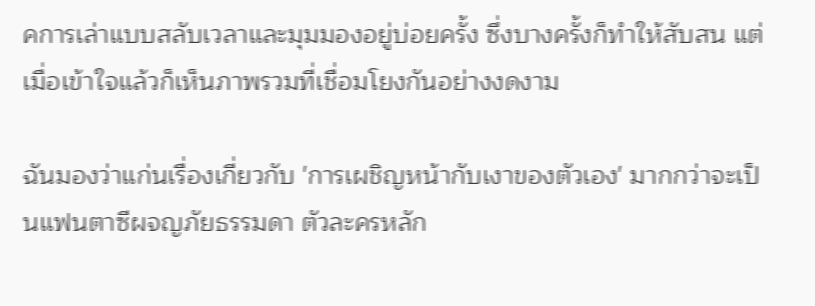คการเล่าแบบสลับเวลาและมุมมองอยู่บ่อยครั้ง ซึ่งบางครั้งก็ทำให้สับสน แต่เมื่อเข้าใจแล้วก็เห็นภาพรวมที่เชื่อมโยงกันอย่างงดงาม

ฉันมองว่าแก่นเรื่องเกี่ยวกับ 'การเผชิญหน้ากับเงาของตัวเอง' มากกว่าจะเป็นแฟนตาซีผจญภัยธรรมดา ตัวละครหลัก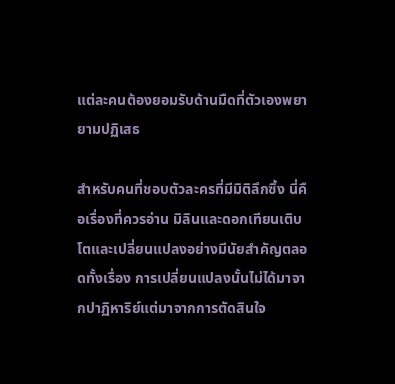แต่ละคนต้องยอมรับด้านมืดที่ตัวเองพยายามปฏิเสธ

สำหรับคนที่ชอบตัวละครที่มีมิติลึกซึ้ง นี่คือเรื่องที่ควรอ่าน มิลินและดอกเทียนเติบโตและเปลี่ยนแปลงอย่างมีนัยสำคัญตลอดทั้งเรื่อง การเปลี่ยนแปลงนั้นไม่ได้มาจากปาฏิหาริย์แต่มาจากการตัดสินใจ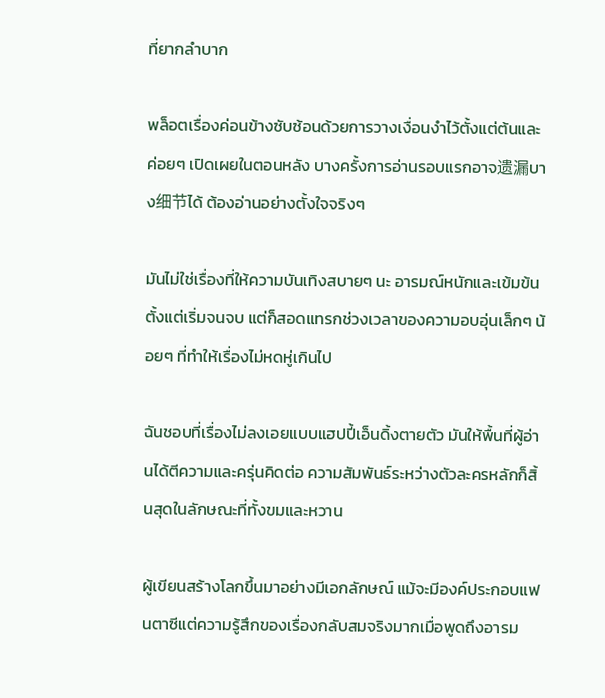ที่ยากลำบาก

พล็อตเรื่องค่อนข้างซับซ้อนด้วยการวางเงื่อนงำไว้ตั้งแต่ต้นและค่อยๆ เปิดเผยในตอนหลัง บางครั้งการอ่านรอบแรกอาจ遗漏บาง细节ได้ ต้องอ่านอย่างตั้งใจจริงๆ

มันไม่ใช่เรื่องที่ให้ความบันเทิงสบายๆ นะ อารมณ์หนักและเข้มข้นตั้งแต่เริ่มจนจบ แต่ก็สอดแทรกช่วงเวลาของความอบอุ่นเล็กๆ น้อยๆ ที่ทำให้เรื่องไม่หดหู่เกินไป

ฉันชอบที่เรื่องไม่ลงเอยแบบแฮปปี้เอ็นดิ้งตายตัว มันให้พื้นที่ผู้อ่านได้ตีความและครุ่นคิดต่อ ความสัมพันธ์ระหว่างตัวละครหลักก็สิ้นสุดในลักษณะที่ทั้งขมและหวาน

ผู้เขียนสร้างโลกขึ้นมาอย่างมีเอกลักษณ์ แม้จะมีองค์ประกอบแฟนตาซีแต่ความรู้สึกของเรื่องกลับสมจริงมากเมื่อพูดถึงอารม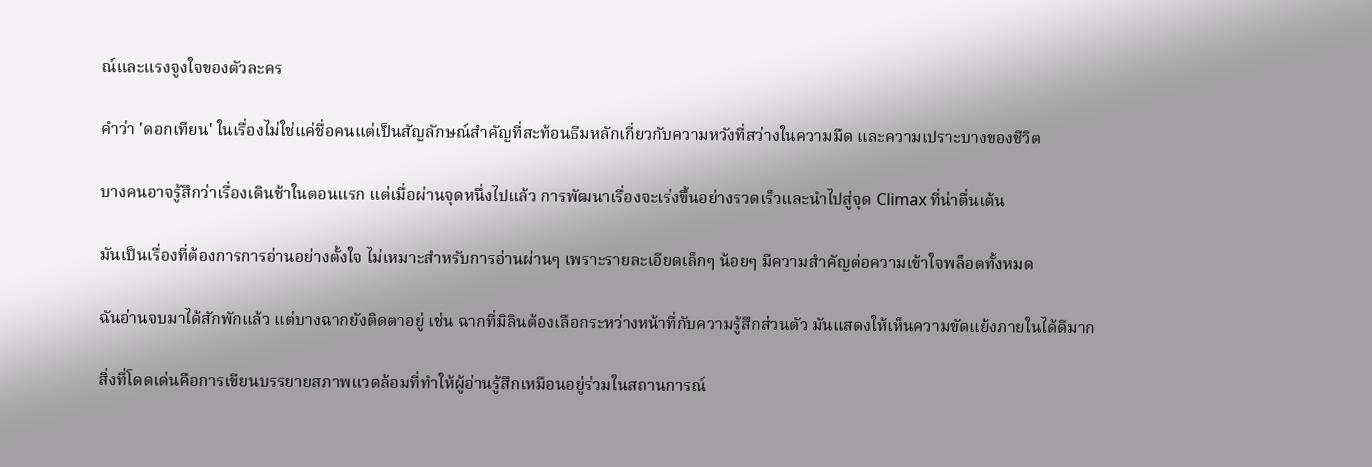ณ์และแรงจูงใจของตัวละคร

คำว่า 'ดอกเทียน' ในเรื่องไม่ใช่แค่ชื่อคนแต่เป็นสัญลักษณ์สำคัญที่สะท้อนธีมหลักเกี่ยวกับความหวังที่สว่างในความมืด และความเปราะบางของชีวิต

บางคนอาจรู้สึกว่าเรื่องเดินช้าในตอนแรก แต่เมื่อผ่านจุดหนึ่งไปแล้ว การพัฒนาเรื่องจะเร่งขึ้นอย่างรวดเร็วและนำไปสู่จุด Climax ที่น่าตื่นเต้น

มันเป็นเรื่องที่ต้องการการอ่านอย่างตั้งใจ ไม่เหมาะสำหรับการอ่านผ่านๆ เพราะรายละเอียดเล็กๆ น้อยๆ มีความสำคัญต่อความเข้าใจพล็อตทั้งหมด

ฉันอ่านจบมาได้สักพักแล้ว แต่บางฉากยังติดตาอยู่ เช่น ฉากที่มิลินต้องเลือกระหว่างหน้าที่กับความรู้สึกส่วนตัว มันแสดงให้เห็นความขัดแย้งภายในได้ดีมาก

สิ่งที่โดดเด่นคือการเขียนบรรยายสภาพแวดล้อมที่ทำให้ผู้อ่านรู้สึกเหมือนอยู่ร่วมในสถานการณ์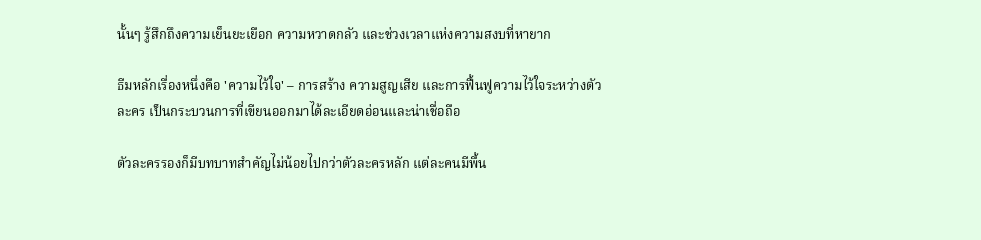นั้นๆ รู้สึกถึงความเย็นยะเยือก ความหวาดกลัว และช่วงเวลาแห่งความสงบที่หายาก

ธีมหลักเรื่องหนึ่งคือ 'ความไว้ใจ' – การสร้าง ความสูญเสีย และการฟื้นฟูความไว้ใจระหว่างตัวละคร เป็นกระบวนการที่เขียนออกมาได้ละเอียดอ่อนและน่าเชื่อถือ

ตัวละครรองก็มีบทบาทสำคัญไม่น้อยไปกว่าตัวละครหลัก แต่ละคนมีพื้น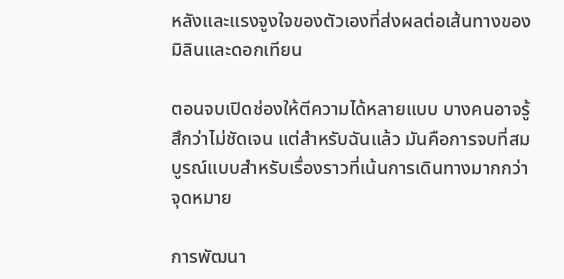หลังและแรงจูงใจของตัวเองที่ส่งผลต่อเส้นทางของมิลินและดอกเทียน

ตอนจบเปิดช่องให้ตีความได้หลายแบบ บางคนอาจรู้สึกว่าไม่ชัดเจน แต่สำหรับฉันแล้ว มันคือการจบที่สมบูรณ์แบบสำหรับเรื่องราวที่เน้นการเดินทางมากกว่าจุดหมาย

การพัฒนา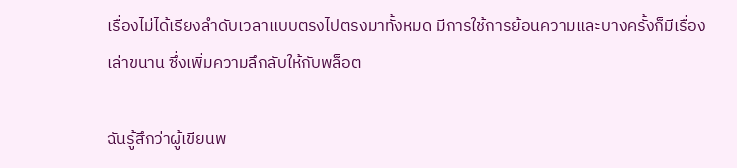เรื่องไม่ได้เรียงลำดับเวลาแบบตรงไปตรงมาทั้งหมด มีการใช้การย้อนความและบางครั้งก็มีเรื่องเล่าขนาน ซึ่งเพิ่มความลึกลับให้กับพล็อต

ฉันรู้สึกว่าผู้เขียนพ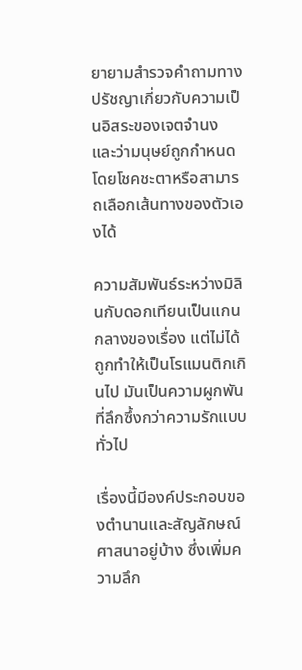ยายามสำรวจคำถามทางปรัชญาเกี่ยวกับความเป็นอิสระของเจตจำนง และว่ามนุษย์ถูกกำหนดโดยโชคชะตาหรือสามารถเลือกเส้นทางของตัวเองได้

ความสัมพันธ์ระหว่างมิลินกับดอกเทียนเป็นแกนกลางของเรื่อง แต่ไม่ได้ถูกทำให้เป็นโรแมนติกเกินไป มันเป็นความผูกพันที่ลึกซึ้งกว่าความรักแบบทั่วไป

เรื่องนี้มีองค์ประกอบของตำนานและสัญลักษณ์ศาสนาอยู่บ้าง ซึ่งเพิ่มความลึก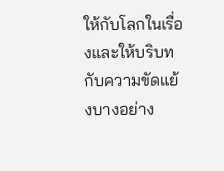ให้กับโลกในเรื่องและให้บริบทกับความขัดแย้งบางอย่าง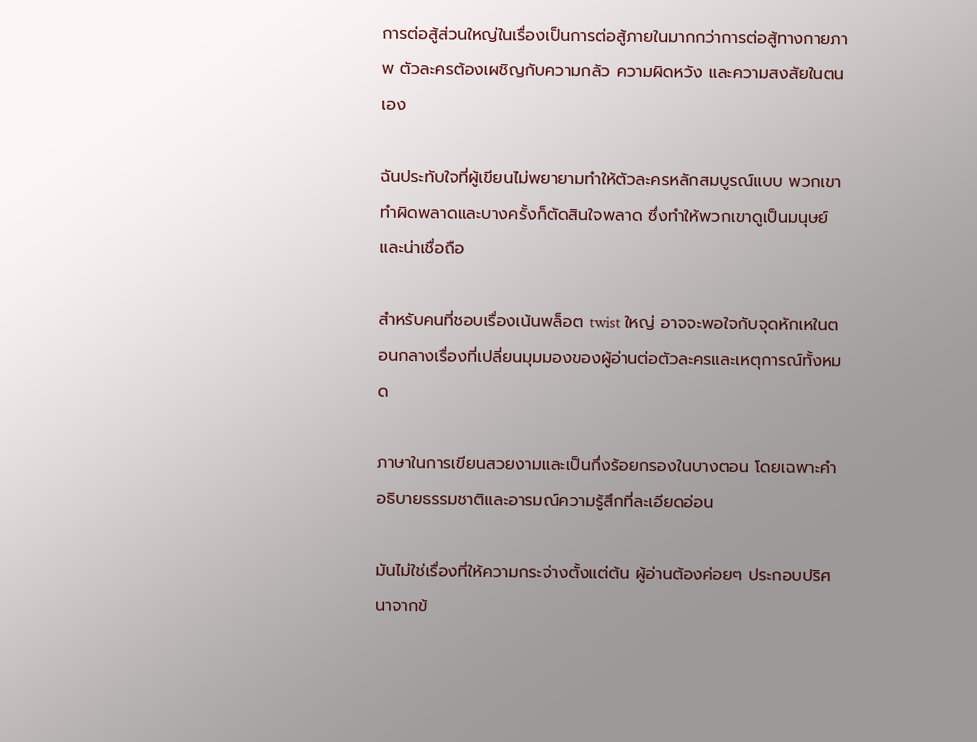การต่อสู้ส่วนใหญ่ในเรื่องเป็นการต่อสู้ภายในมากกว่าการต่อสู้ทางกายภาพ ตัวละครต้องเผชิญกับความกลัว ความผิดหวัง และความสงสัยในตนเอง

ฉันประทับใจที่ผู้เขียนไม่พยายามทำให้ตัวละครหลักสมบูรณ์แบบ พวกเขาทำผิดพลาดและบางครั้งก็ตัดสินใจพลาด ซึ่งทำให้พวกเขาดูเป็นมนุษย์และน่าเชื่อถือ

สำหรับคนที่ชอบเรื่องเน้นพล็อต twist ใหญ่ อาจจะพอใจกับจุดหักเหในตอนกลางเรื่องที่เปลี่ยนมุมมองของผู้อ่านต่อตัวละครและเหตุการณ์ทั้งหมด

ภาษาในการเขียนสวยงามและเป็นกึ่งร้อยกรองในบางตอน โดยเฉพาะคำอธิบายธรรมชาติและอารมณ์ความรู้สึกที่ละเอียดอ่อน

มันไม่ใช่เรื่องที่ให้ความกระจ่างตั้งแต่ต้น ผู้อ่านต้องค่อยๆ ประกอบปริศนาจากข้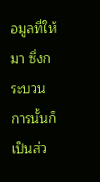อมูลที่ให้มา ซึ่งกระบวนการนั้นก็เป็นส่ว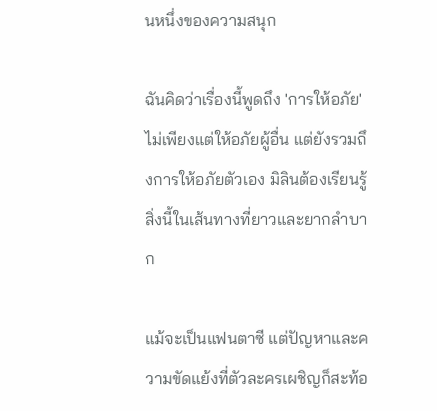นหนึ่งของความสนุก

ฉันคิดว่าเรื่องนี้พูดถึง 'การให้อภัย' ไม่เพียงแต่ให้อภัยผู้อื่น แต่ยังรวมถึงการให้อภัยตัวเอง มิลินต้องเรียนรู้สิ่งนี้ในเส้นทางที่ยาวและยากลำบาก

แม้จะเป็นแฟนตาซี แต่ปัญหาและความขัดแย้งที่ตัวละครเผชิญก็สะท้อ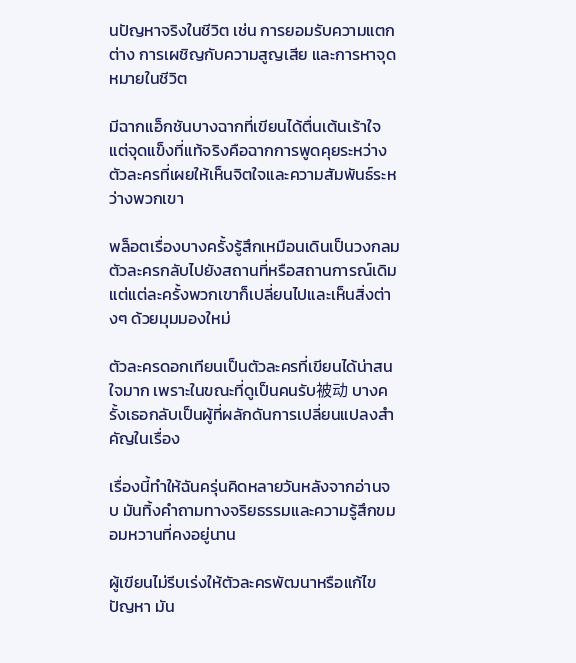นปัญหาจริงในชีวิต เช่น การยอมรับความแตกต่าง การเผชิญกับความสูญเสีย และการหาจุดหมายในชีวิต

มีฉากแอ็กชันบางฉากที่เขียนได้ตื่นเต้นเร้าใจ แต่จุดแข็งที่แท้จริงคือฉากการพูดคุยระหว่างตัวละครที่เผยให้เห็นจิตใจและความสัมพันธ์ระหว่างพวกเขา

พล็อตเรื่องบางครั้งรู้สึกเหมือนเดินเป็นวงกลม ตัวละครกลับไปยังสถานที่หรือสถานการณ์เดิม แต่แต่ละครั้งพวกเขาก็เปลี่ยนไปและเห็นสิ่งต่างๆ ด้วยมุมมองใหม่

ตัวละครดอกเทียนเป็นตัวละครที่เขียนได้น่าสนใจมาก เพราะในขณะที่ดูเป็นคนรับ被动 บางครั้งเธอกลับเป็นผู้ที่ผลักดันการเปลี่ยนแปลงสำคัญในเรื่อง

เรื่องนี้ทำให้ฉันครุ่นคิดหลายวันหลังจากอ่านจบ มันทิ้งคำถามทางจริยธรรมและความรู้สึกขมอมหวานที่คงอยู่นาน

ผู้เขียนไม่รีบเร่งให้ตัวละครพัฒนาหรือแก้ไขปัญหา มัน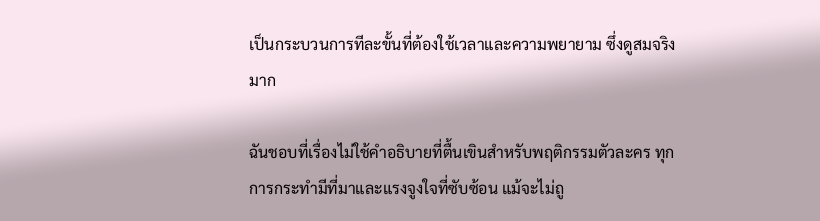เป็นกระบวนการทีละขั้นที่ต้องใช้เวลาและความพยายาม ซึ่งดูสมจริงมาก

ฉันชอบที่เรื่องไม่ใช้คำอธิบายที่ตื้นเขินสำหรับพฤติกรรมตัวละคร ทุกการกระทำมีที่มาและแรงจูงใจที่ซับซ้อน แม้จะไม่ถู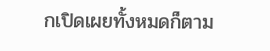กเปิดเผยทั้งหมดก็ตาม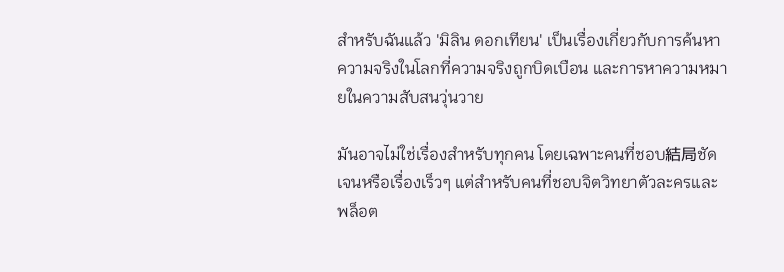สำหรับฉันแล้ว 'มิลิน ดอกเทียน' เป็นเรื่องเกี่ยวกับการค้นหาความจริงในโลกที่ความจริงถูกบิดเบือน และการหาความหมายในความสับสนวุ่นวาย

มันอาจไม่ใช่เรื่องสำหรับทุกคน โดยเฉพาะคนที่ชอบ結局ชัดเจนหรือเรื่องเร็วๆ แต่สำหรับคนที่ชอบจิตวิทยาตัวละครและพล็อต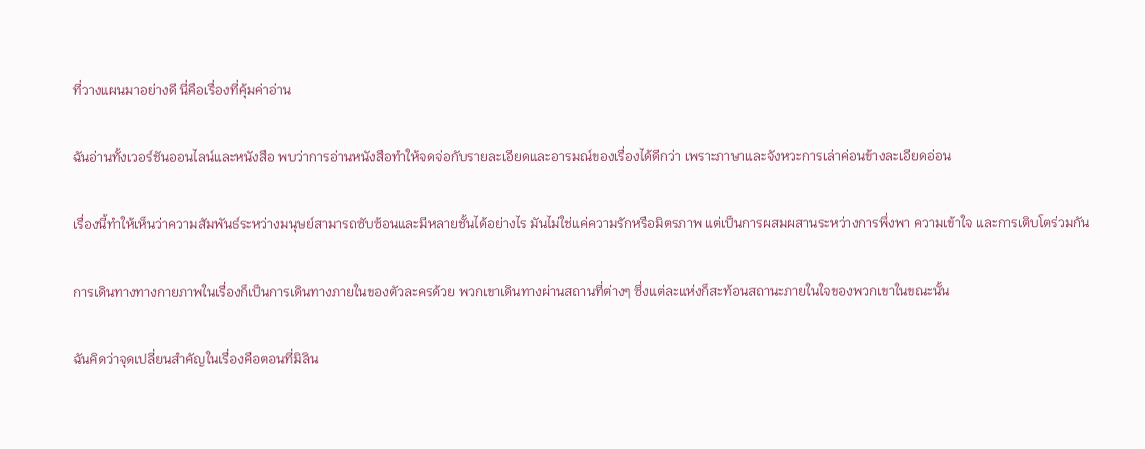ที่วางแผนมาอย่างดี นี่คือเรื่องที่คุ้มค่าอ่าน

ฉันอ่านทั้งเวอร์ชันออนไลน์และหนังสือ พบว่าการอ่านหนังสือทำให้จดจ่อกับรายละเอียดและอารมณ์ของเรื่องได้ดีกว่า เพราะภาษาและจังหวะการเล่าค่อนข้างละเอียดอ่อน

เรื่องนี้ทำให้เห็นว่าความสัมพันธ์ระหว่างมนุษย์สามารถซับซ้อนและมีหลายชั้นได้อย่างไร มันไม่ใช่แค่ความรักหรือมิตรภาพ แต่เป็นการผสมผสานระหว่างการพึ่งพา ความเข้าใจ และการเติบโตร่วมกัน

การเดินทางทางกายภาพในเรื่องก็เป็นการเดินทางภายในของตัวละครด้วย พวกเขาเดินทางผ่านสถานที่ต่างๆ ซึ่งแต่ละแห่งก็สะท้อนสถานะภายในใจของพวกเขาในขณะนั้น

ฉันคิดว่าจุดเปลี่ยนสำคัญในเรื่องคือตอนที่มิลิน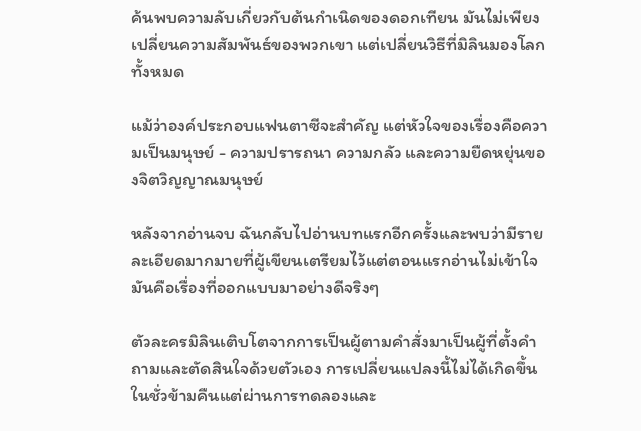ค้นพบความลับเกี่ยวกับต้นกำเนิดของดอกเทียน มันไม่เพียงเปลี่ยนความสัมพันธ์ของพวกเขา แต่เปลี่ยนวิธีที่มิลินมองโลกทั้งหมด

แม้ว่าองค์ประกอบแฟนตาซีจะสำคัญ แต่หัวใจของเรื่องคือความเป็นมนุษย์ - ความปรารถนา ความกลัว และความยืดหยุ่นของจิตวิญญาณมนุษย์

หลังจากอ่านจบ ฉันกลับไปอ่านบทแรกอีกครั้งและพบว่ามีรายละเอียดมากมายที่ผู้เขียนเตรียมไว้แต่ตอนแรกอ่านไม่เข้าใจ มันคือเรื่องที่ออกแบบมาอย่างดีจริงๆ

ตัวละครมิลินเติบโตจากการเป็นผู้ตามคำสั่งมาเป็นผู้ที่ตั้งคำถามและตัดสินใจด้วยตัวเอง การเปลี่ยนแปลงนี้ไม่ได้เกิดขึ้นในชั่วข้ามคืนแต่ผ่านการทดลองและ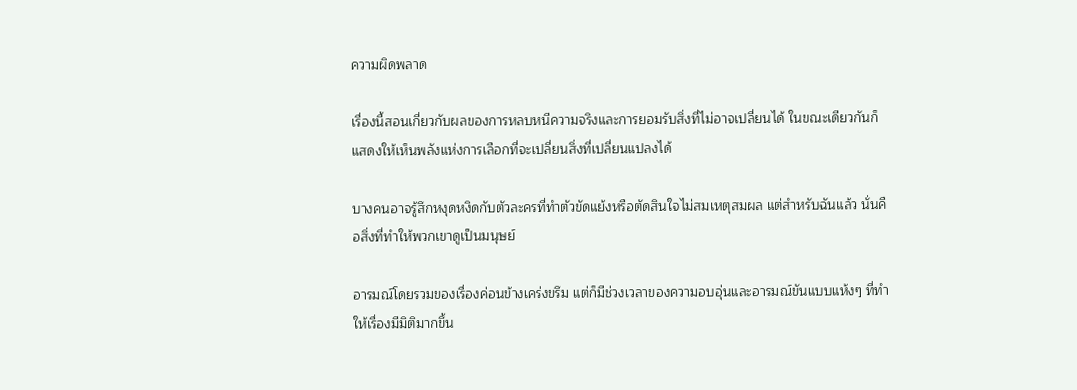ความผิดพลาด

เรื่องนี้สอนเกี่ยวกับผลของการหลบหนีความจริงและการยอมรับสิ่งที่ไม่อาจเปลี่ยนได้ ในขณะเดียวกันก็แสดงให้เห็นพลังแห่งการเลือกที่จะเปลี่ยนสิ่งที่เปลี่ยนแปลงได้

บางคนอาจรู้สึกหงุดหงิดกับตัวละครที่ทำตัวขัดแย้งหรือตัดสินใจไม่สมเหตุสมผล แต่สำหรับฉันแล้ว นั่นคือสิ่งที่ทำให้พวกเขาดูเป็นมนุษย์

อารมณ์โดยรวมของเรื่องค่อนข้างเคร่งขรึม แต่ก็มีช่วงเวลาของความอบอุ่นและอารมณ์ขันแบบแห้งๆ ที่ทำให้เรื่องมีมิติมากขึ้น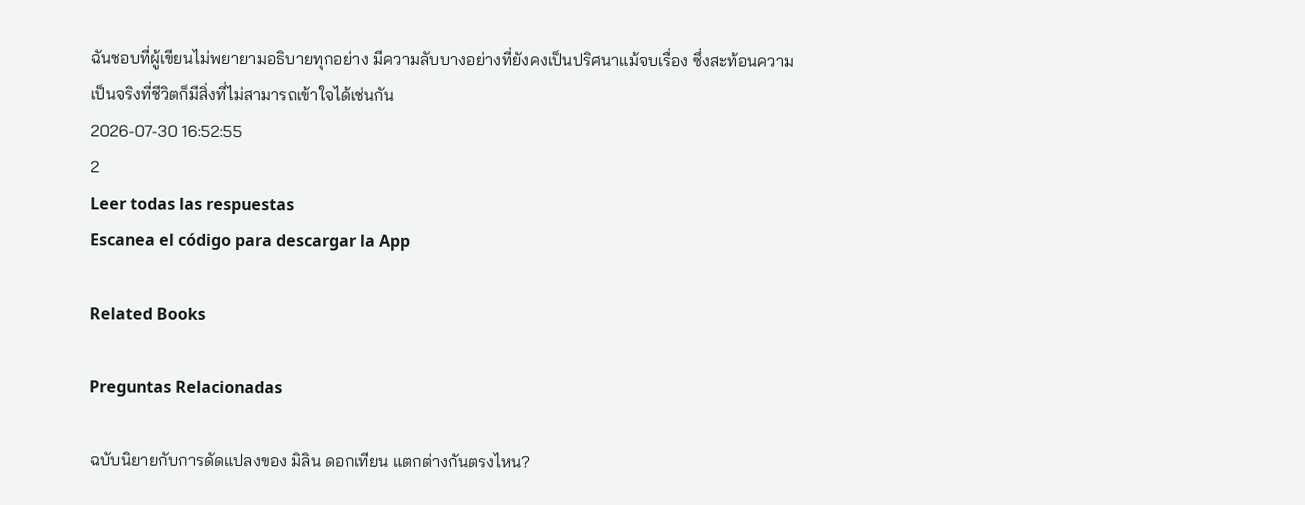ฉันชอบที่ผู้เขียนไม่พยายามอธิบายทุกอย่าง มีความลับบางอย่างที่ยังคงเป็นปริศนาแม้จบเรื่อง ซึ่งสะท้อนความเป็นจริงที่ชีวิตก็มีสิ่งที่ไม่สามารถเข้าใจได้เช่นกัน
2026-07-30 16:52:55
2
Leer todas las respuestas
Escanea el código para descargar la App

Related Books

Preguntas Relacionadas

ฉบับนิยายกับการดัดแปลงของ มิลิน ดอกเทียน แตกต่างกันตรงไหน?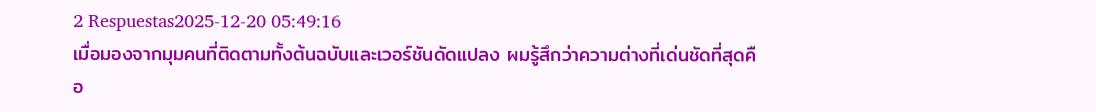2 Respuestas2025-12-20 05:49:16
เมื่อมองจากมุมคนที่ติดตามทั้งต้นฉบับและเวอร์ชันดัดแปลง ผมรู้สึกว่าความต่างที่เด่นชัดที่สุดคือ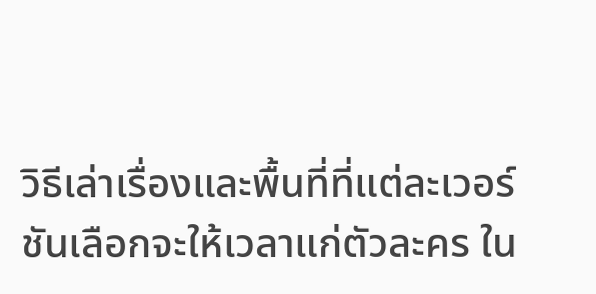วิธีเล่าเรื่องและพื้นที่ที่แต่ละเวอร์ชันเลือกจะให้เวลาแก่ตัวละคร ใน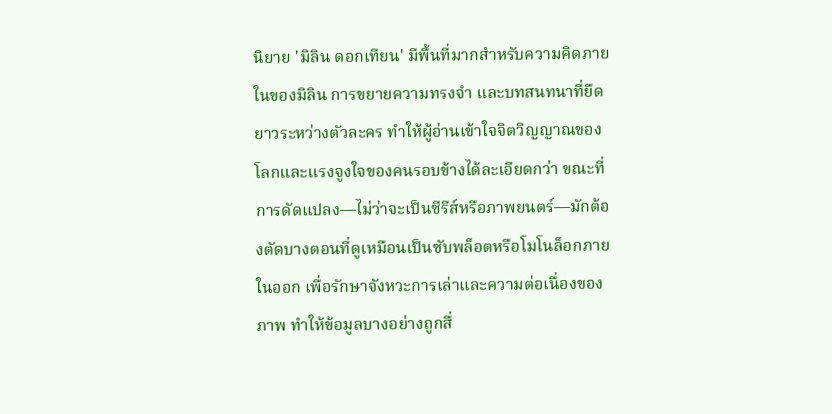นิยาย 'มิลิน ดอกเทียน' มีพื้นที่มากสำหรับความคิดภายในของมิลิน การขยายความทรงจำ และบทสนทนาที่ยืดยาวระหว่างตัวละคร ทำให้ผู้อ่านเข้าใจจิตวิญญาณของโลกและแรงจูงใจของคนรอบข้างได้ละเอียดกว่า ขณะที่การดัดแปลง—ไม่ว่าจะเป็นซีรีส์หรือภาพยนตร์—มักต้องตัดบางตอนที่ดูเหมือนเป็นซับพล็อตหรือโมโนล็อกภายในออก เพื่อรักษาจังหวะการเล่าและความต่อเนื่องของภาพ ทำให้ข้อมูลบางอย่างถูกสื่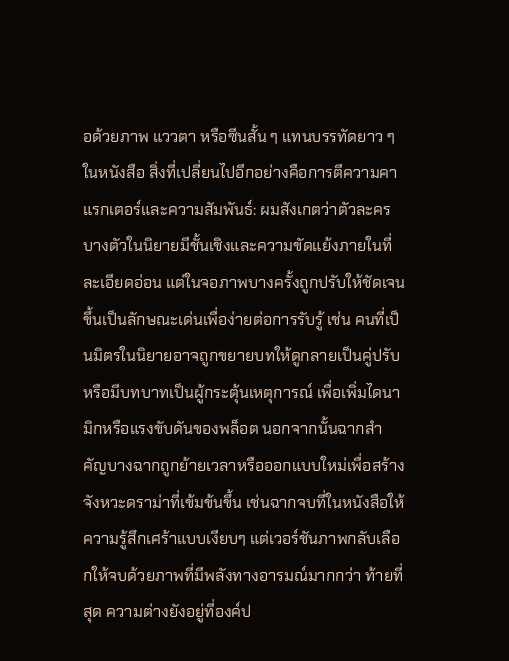อด้วยภาพ แววตา หรือซีนสั้น ๆ แทนบรรทัดยาว ๆ ในหนังสือ สิ่งที่เปลี่ยนไปอีกอย่างคือการตีความคาแรกเตอร์และความสัมพันธ์: ผมสังเกตว่าตัวละครบางตัวในนิยายมีชั้นเชิงและความขัดแย้งภายในที่ละเอียดอ่อน แต่ในจอภาพบางครั้งถูกปรับให้ชัดเจนขึ้นเป็นลักษณะเด่นเพื่อง่ายต่อการรับรู้ เช่น คนที่เป็นมิตรในนิยายอาจถูกขยายบทให้ดูกลายเป็นคู่ปรับหรือมีบทบาทเป็นผู้กระตุ้นเหตุการณ์ เพื่อเพิ่มไดนามิกหรือแรงขับดันของพล็อต นอกจากนั้นฉากสำคัญบางฉากถูกย้ายเวลาหรือออกแบบใหม่เพื่อสร้างจังหวะดราม่าที่เข้มข้นขึ้น เช่นฉากจบที่ในหนังสือให้ความรู้สึกเศร้าแบบเงียบๆ แต่เวอร์ชันภาพกลับเลือกให้จบด้วยภาพที่มีพลังทางอารมณ์มากกว่า ท้ายที่สุด ความต่างยังอยู่ที่องค์ป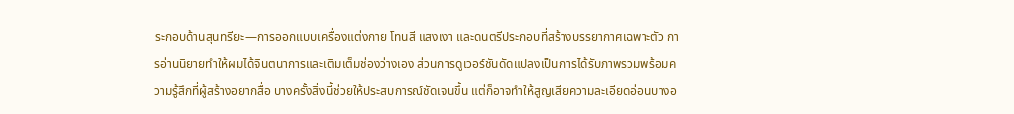ระกอบด้านสุนทรียะ—การออกแบบเครื่องแต่งกาย โทนสี แสงเงา และดนตรีประกอบที่สร้างบรรยากาศเฉพาะตัว การอ่านนิยายทำให้ผมได้จินตนาการและเติมเต็มช่องว่างเอง ส่วนการดูเวอร์ชันดัดแปลงเป็นการได้รับภาพรวมพร้อมความรู้สึกที่ผู้สร้างอยากสื่อ บางครั้งสิ่งนี้ช่วยให้ประสบการณ์ชัดเจนขึ้น แต่ก็อาจทำให้สูญเสียความละเอียดอ่อนบางอ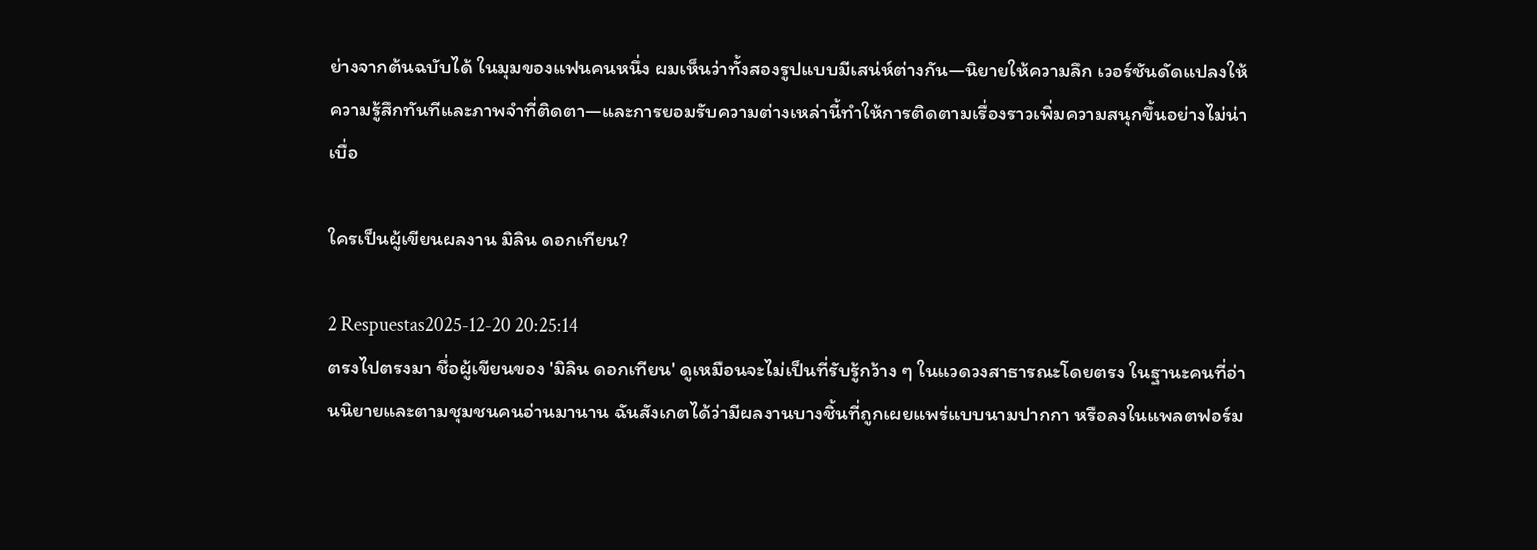ย่างจากต้นฉบับได้ ในมุมของแฟนคนหนึ่ง ผมเห็นว่าทั้งสองรูปแบบมีเสน่ห์ต่างกัน—นิยายให้ความลึก เวอร์ชันดัดแปลงให้ความรู้สึกทันทีและภาพจำที่ติดตา—และการยอมรับความต่างเหล่านี้ทำให้การติดตามเรื่องราวเพิ่มความสนุกขึ้นอย่างไม่น่าเบื่อ

ใครเป็นผู้เขียนผลงาน มิลิน ดอกเทียน?

2 Respuestas2025-12-20 20:25:14
ตรงไปตรงมา ชื่อผู้เขียนของ 'มิลิน ดอกเทียน' ดูเหมือนจะไม่เป็นที่รับรู้กว้าง ๆ ในแวดวงสาธารณะโดยตรง ในฐานะคนที่อ่านนิยายและตามชุมชนคนอ่านมานาน ฉันสังเกตได้ว่ามีผลงานบางชิ้นที่ถูกเผยแพร่แบบนามปากกา หรือลงในแพลตฟอร์ม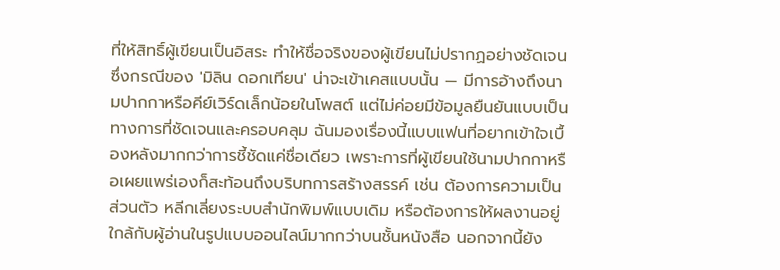ที่ให้สิทธิ์ผู้เขียนเป็นอิสระ ทำให้ชื่อจริงของผู้เขียนไม่ปรากฏอย่างชัดเจน ซึ่งกรณีของ 'มิลิน ดอกเทียน' น่าจะเข้าเคสแบบนั้น — มีการอ้างถึงนามปากกาหรือคีย์เวิร์ดเล็กน้อยในโพสต์ แต่ไม่ค่อยมีข้อมูลยืนยันแบบเป็นทางการที่ชัดเจนและครอบคลุม ฉันมองเรื่องนี้แบบแฟนที่อยากเข้าใจเบื้องหลังมากกว่าการชี้ชัดแค่ชื่อเดียว เพราะการที่ผู้เขียนใช้นามปากกาหรือเผยแพร่เองก็สะท้อนถึงบริบทการสร้างสรรค์ เช่น ต้องการความเป็นส่วนตัว หลีกเลี่ยงระบบสำนักพิมพ์แบบเดิม หรือต้องการให้ผลงานอยู่ใกล้กับผู้อ่านในรูปแบบออนไลน์มากกว่าบนชั้นหนังสือ นอกจากนี้ยัง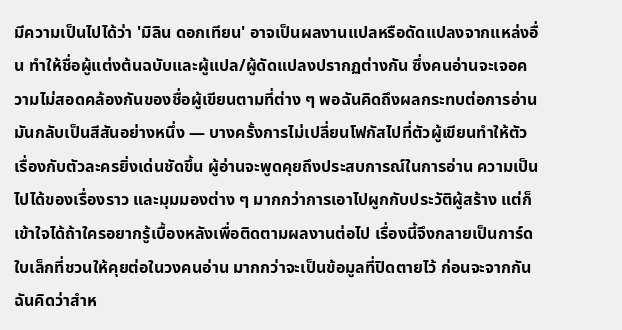มีความเป็นไปได้ว่า 'มิลิน ดอกเทียน' อาจเป็นผลงานแปลหรือดัดแปลงจากแหล่งอื่น ทำให้ชื่อผู้แต่งต้นฉบับและผู้แปล/ผู้ดัดแปลงปรากฏต่างกัน ซึ่งคนอ่านจะเจอความไม่สอดคล้องกันของชื่อผู้เขียนตามที่ต่าง ๆ พอฉันคิดถึงผลกระทบต่อการอ่าน มันกลับเป็นสีสันอย่างหนึ่ง — บางครั้งการไม่เปลี่ยนโฟกัสไปที่ตัวผู้เขียนทำให้ตัวเรื่องกับตัวละครยิ่งเด่นชัดขึ้น ผู้อ่านจะพูดคุยถึงประสบการณ์ในการอ่าน ความเป็นไปได้ของเรื่องราว และมุมมองต่าง ๆ มากกว่าการเอาไปผูกกับประวัติผู้สร้าง แต่ก็เข้าใจได้ถ้าใครอยากรู้เบื้องหลังเพื่อติดตามผลงานต่อไป เรื่องนี้จึงกลายเป็นการ์ดใบเล็กที่ชวนให้คุยต่อในวงคนอ่าน มากกว่าจะเป็นข้อมูลที่ปิดตายไว้ ก่อนจะจากกัน ฉันคิดว่าสำห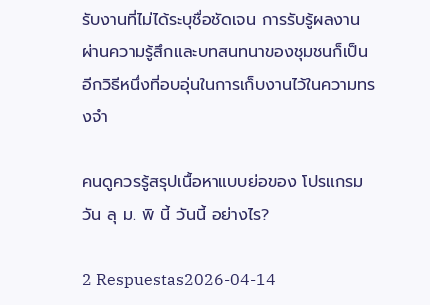รับงานที่ไม่ได้ระบุชื่อชัดเจน การรับรู้ผลงานผ่านความรู้สึกและบทสนทนาของชุมชนก็เป็นอีกวิธีหนึ่งที่อบอุ่นในการเก็บงานไว้ในความทรงจำ

คนดูควรรู้สรุปเนื้อหาแบบย่อของ โปรแกรม วัน ลุ ม. พิ นี้ วันนี้ อย่างไร?

2 Respuestas2026-04-14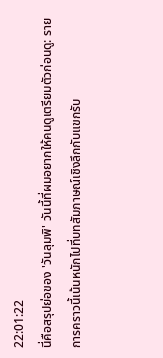22:01:22
นี่คือสรุปย่อของ 'วันลุมพิ' วันนี้ที่ผมอยากให้คนดูเตรียมตัวก่อนดู: รายการคราวนี้เน้นหนักไปที่บทสัมภาษณ์เชิงลึกกับแขกรับ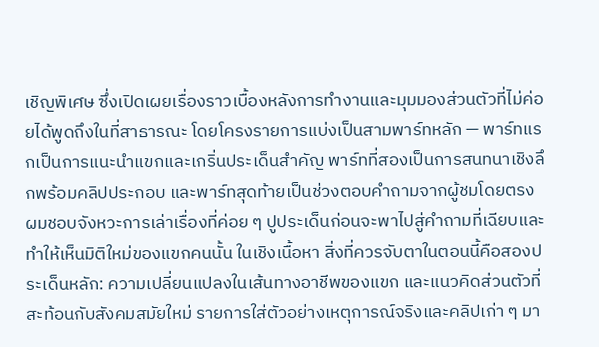เชิญพิเศษ ซึ่งเปิดเผยเรื่องราวเบื้องหลังการทำงานและมุมมองส่วนตัวที่ไม่ค่อยได้พูดถึงในที่สาธารณะ โดยโครงรายการแบ่งเป็นสามพาร์ทหลัก — พาร์ทแรกเป็นการแนะนำแขกและเกริ่นประเด็นสำคัญ พาร์ทที่สองเป็นการสนทนาเชิงลึกพร้อมคลิปประกอบ และพาร์ทสุดท้ายเป็นช่วงตอบคำถามจากผู้ชมโดยตรง ผมชอบจังหวะการเล่าเรื่องที่ค่อย ๆ ปูประเด็นก่อนจะพาไปสู่คำถามที่เฉียบและทำให้เห็นมิติใหม่ของแขกคนนั้น ในเชิงเนื้อหา สิ่งที่ควรจับตาในตอนนี้คือสองประเด็นหลัก: ความเปลี่ยนแปลงในเส้นทางอาชีพของแขก และแนวคิดส่วนตัวที่สะท้อนกับสังคมสมัยใหม่ รายการใส่ตัวอย่างเหตุการณ์จริงและคลิปเก่า ๆ มา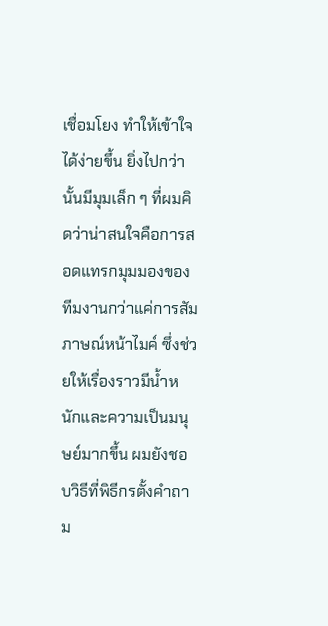เชื่อมโยง ทำให้เข้าใจได้ง่ายขึ้น ยิ่งไปกว่านั้นมีมุมเล็ก ๆ ที่ผมคิดว่าน่าสนใจคือการสอดแทรกมุมมองของทีมงานกว่าแค่การสัมภาษณ์หน้าไมค์ ซึ่งช่วยให้เรื่องราวมีน้ำหนักและความเป็นมนุษย์มากขึ้น ผมยังชอบวิธีที่พิธีกรตั้งคำถาม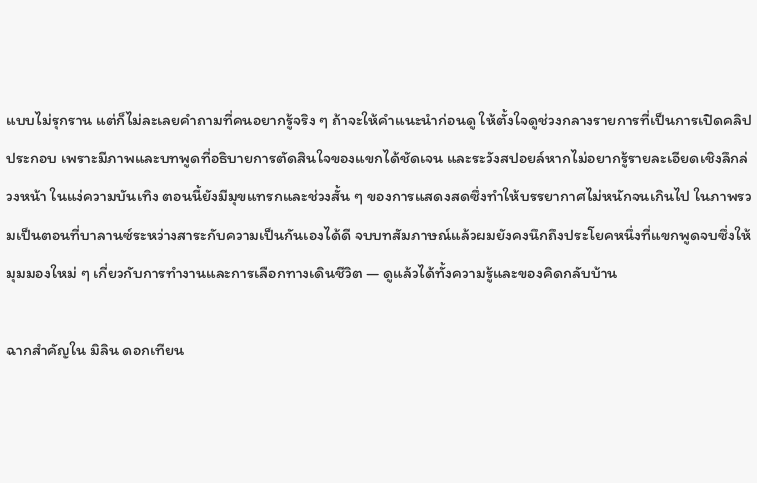แบบไม่รุกราน แต่ก็ไม่ละเลยคำถามที่คนอยากรู้จริง ๆ ถ้าจะให้คำแนะนำก่อนดู ให้ตั้งใจดูช่วงกลางรายการที่เป็นการเปิดคลิปประกอบ เพราะมีภาพและบทพูดที่อธิบายการตัดสินใจของแขกได้ชัดเจน และระวังสปอยล์หากไม่อยากรู้รายละเอียดเชิงลึกล่วงหน้า ในแง่ความบันเทิง ตอนนี้ยังมีมุขแทรกและช่วงสั้น ๆ ของการแสดงสดซึ่งทำให้บรรยากาศไม่หนักจนเกินไป ในภาพรวมเป็นตอนที่บาลานซ์ระหว่างสาระกับความเป็นกันเองได้ดี จบบทสัมภาษณ์แล้วผมยังคงนึกถึงประโยคหนึ่งที่แขกพูดจบซึ่งให้มุมมองใหม่ ๆ เกี่ยวกับการทำงานและการเลือกทางเดินชีวิต — ดูแล้วได้ทั้งความรู้และของคิดกลับบ้าน

ฉากสำคัญใน มิลิน ดอกเทียน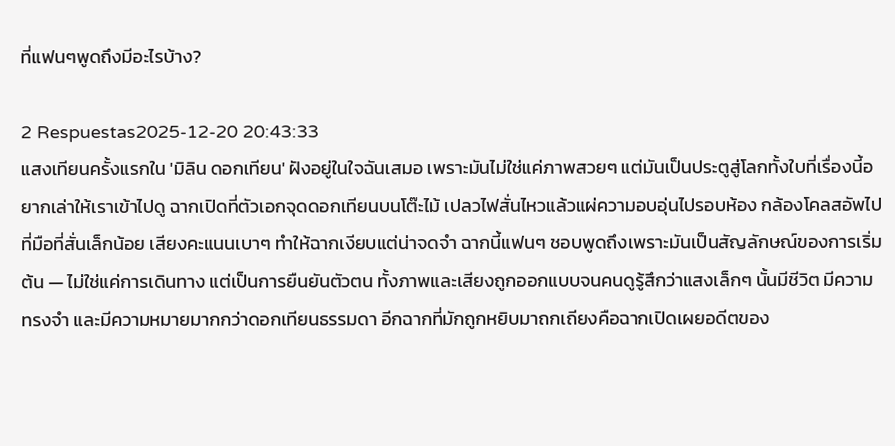ที่แฟนๆพูดถึงมีอะไรบ้าง?

2 Respuestas2025-12-20 20:43:33
แสงเทียนครั้งแรกใน 'มิลิน ดอกเทียน' ฝังอยู่ในใจฉันเสมอ เพราะมันไม่ใช่แค่ภาพสวยๆ แต่มันเป็นประตูสู่โลกทั้งใบที่เรื่องนี้อยากเล่าให้เราเข้าไปดู ฉากเปิดที่ตัวเอกจุดดอกเทียนบนโต๊ะไม้ เปลวไฟสั่นไหวแล้วแผ่ความอบอุ่นไปรอบห้อง กล้องโคลสอัพไปที่มือที่สั่นเล็กน้อย เสียงคะแนนเบาๆ ทำให้ฉากเงียบแต่น่าจดจำ ฉากนี้แฟนๆ ชอบพูดถึงเพราะมันเป็นสัญลักษณ์ของการเริ่มต้น — ไม่ใช่แค่การเดินทาง แต่เป็นการยืนยันตัวตน ทั้งภาพและเสียงถูกออกแบบจนคนดูรู้สึกว่าแสงเล็กๆ นั้นมีชีวิต มีความทรงจำ และมีความหมายมากกว่าดอกเทียนธรรมดา อีกฉากที่มักถูกหยิบมาถกเถียงคือฉากเปิดเผยอดีตของ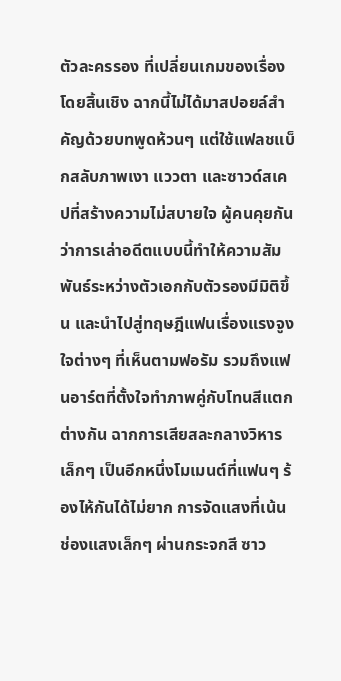ตัวละครรอง ที่เปลี่ยนเกมของเรื่องโดยสิ้นเชิง ฉากนี้ไม่ได้มาสปอยล์สำคัญด้วยบทพูดห้วนๆ แต่ใช้แฟลชแบ็กสลับภาพเงา แววตา และซาวด์สเคปที่สร้างความไม่สบายใจ ผู้คนคุยกันว่าการเล่าอดีตแบบนี้ทำให้ความสัมพันธ์ระหว่างตัวเอกกับตัวรองมีมิติขึ้น และนำไปสู่ทฤษฎีแฟนเรื่องแรงจูงใจต่างๆ ที่เห็นตามฟอรัม รวมถึงแฟนอาร์ตที่ตั้งใจทำภาพคู่กับโทนสีแตกต่างกัน ฉากการเสียสละกลางวิหารเล็กๆ เป็นอีกหนึ่งโมเมนต์ที่แฟนๆ ร้องไห้กันได้ไม่ยาก การจัดแสงที่เน้นช่องแสงเล็กๆ ผ่านกระจกสี ซาว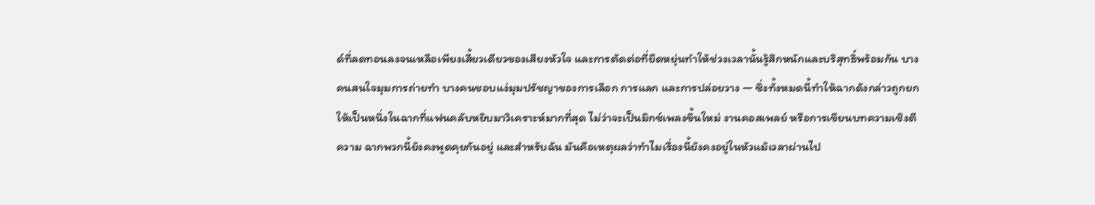ด์ที่ลดทอนลงจนเหลือเพียงเสี้ยวเดียวของเสียงหัวใจ และการตัดต่อที่ยืดหยุ่นทำให้ช่วงเวลานั้นรู้สึกหนักและบริสุทธิ์พร้อมกัน บางคนสนใจมุมการถ่ายทำ บางคนชอบแง่มุมปรัชญาของการเลือก การแลก และการปล่อยวาง — ซึ่งทั้งหมดนี้ทำให้ฉากดังกล่าวถูกยกให้เป็นหนึ่งในฉากที่แฟนคลับหยิบมาวิเคราะห์มากที่สุด ไม่ว่าจะเป็นมิกซ์เพลงขึ้นใหม่ งานคอสเพลย์ หรือการเขียนบทความเชิงตีความ ฉากพวกนี้ยังคงพูดคุยกันอยู่ และสำหรับฉัน มันคือเหตุผลว่าทำไมเรื่องนี้ยังคงอยู่ในหัวแม้เวลาผ่านไป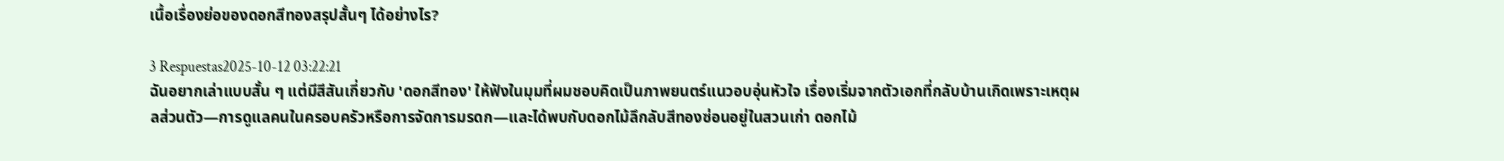เนื้อเรื่องย่อของดอกสีทองสรุปสั้นๆ ได้อย่างไร?

3 Respuestas2025-10-12 03:22:21
ฉันอยากเล่าแบบสั้น ๆ แต่มีสีสันเกี่ยวกับ 'ดอกสีทอง' ให้ฟังในมุมที่ผมชอบคิดเป็นภาพยนตร์แนวอบอุ่นหัวใจ เรื่องเริ่มจากตัวเอกที่กลับบ้านเกิดเพราะเหตุผลส่วนตัว—การดูแลคนในครอบครัวหรือการจัดการมรดก—และได้พบกับดอกไม้ลึกลับสีทองซ่อนอยู่ในสวนเก่า ดอกไม้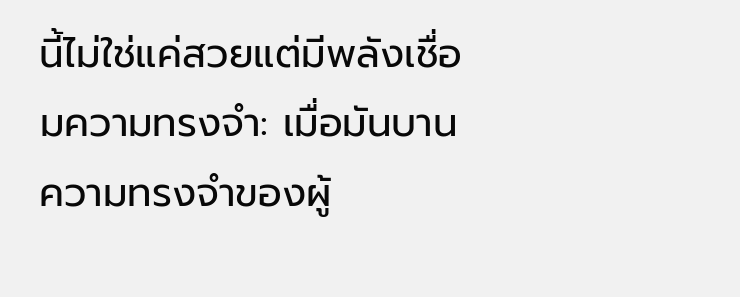นี้ไม่ใช่แค่สวยแต่มีพลังเชื่อมความทรงจำ: เมื่อมันบาน ความทรงจำของผู้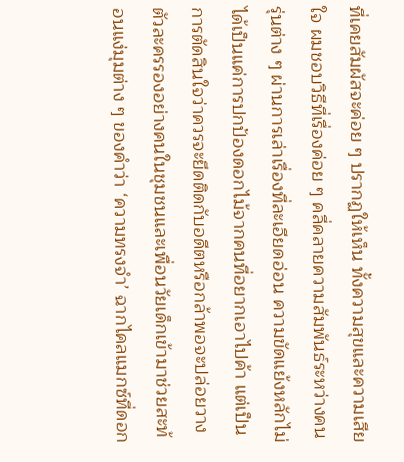ที่เคยสัมผัสจะค่อย ๆ ปรากฏให้เห็น ทั้งความสุขและความเสียใจ ผมชอบวิธีที่เรื่องค่อย ๆ คลี่คลายความสัมพันธ์ระหว่างคนรุ่นต่าง ๆ ผ่านการเล่าเรื่องที่ละเอียดอ่อน ความขัดแย้งหลักไม่ได้เป็นแค่การปกป้องดอกไม้จากคนที่อยากเอาไปค้า แต่เป็นการตัดสินใจว่าควรจะยึดติดกับอดีตหรือกล้าพอจะปล่อยวาง ตัวละครรองอย่างคนในชุมชนและเพื่อนวัยเด็กเข้ามาช่วยสะท้อนแง่มุมต่าง ๆ ของคำว่า ‘ความทรงจำ’ ฉากไคลแมกซ์ที่ดอก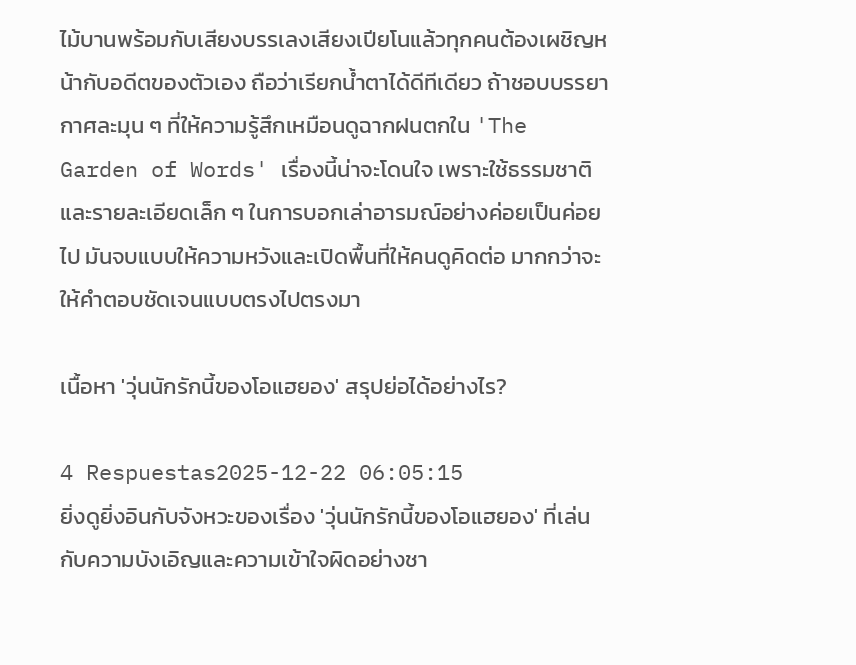ไม้บานพร้อมกับเสียงบรรเลงเสียงเปียโนแล้วทุกคนต้องเผชิญหน้ากับอดีตของตัวเอง ถือว่าเรียกน้ำตาได้ดีทีเดียว ถ้าชอบบรรยากาศละมุน ๆ ที่ให้ความรู้สึกเหมือนดูฉากฝนตกใน 'The Garden of Words' เรื่องนี้น่าจะโดนใจ เพราะใช้ธรรมชาติและรายละเอียดเล็ก ๆ ในการบอกเล่าอารมณ์อย่างค่อยเป็นค่อยไป มันจบแบบให้ความหวังและเปิดพื้นที่ให้คนดูคิดต่อ มากกว่าจะให้คำตอบชัดเจนแบบตรงไปตรงมา

เนื้อหา 'วุ่นนักรักนี้ของโอแฮยอง' สรุปย่อได้อย่างไร?

4 Respuestas2025-12-22 06:05:15
ยิ่งดูยิ่งอินกับจังหวะของเรื่อง 'วุ่นนักรักนี้ของโอแฮยอง' ที่เล่นกับความบังเอิญและความเข้าใจผิดอย่างชา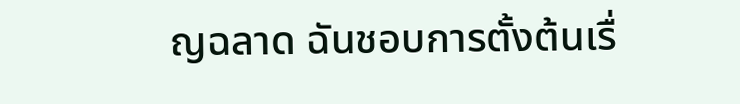ญฉลาด ฉันชอบการตั้งต้นเรื่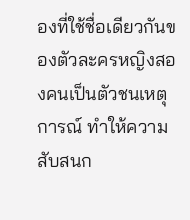องที่ใช้ชื่อเดียวกันของตัวละครหญิงสองคนเป็นตัวชนเหตุการณ์ ทำให้ความสับสนก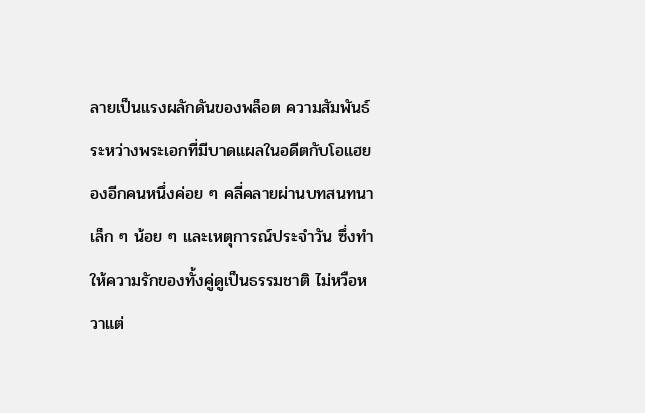ลายเป็นแรงผลักดันของพล็อต ความสัมพันธ์ระหว่างพระเอกที่มีบาดแผลในอดีตกับโอแฮยองอีกคนหนึ่งค่อย ๆ คลี่คลายผ่านบทสนทนาเล็ก ๆ น้อย ๆ และเหตุการณ์ประจำวัน ซึ่งทำให้ความรักของทั้งคู่ดูเป็นธรรมชาติ ไม่หวือหวาแต่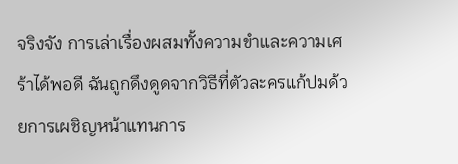จริงจัง การเล่าเรื่องผสมทั้งความขำและความเศร้าได้พอดี ฉันถูกดึงดูดจากวิธีที่ตัวละครแก้ปมด้วยการเผชิญหน้าแทนการ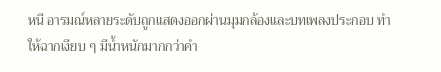หนี อารมณ์หลายระดับถูกแสดงออกผ่านมุมกล้องและบทเพลงประกอบ ทำให้ฉากเงียบ ๆ มีน้ำหนักมากกว่าคำ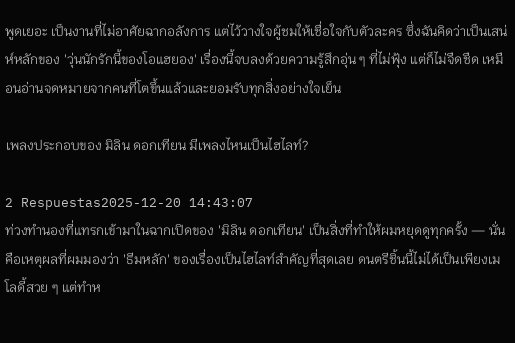พูดเยอะ เป็นงานที่ไม่อาศัยฉากอลังการ แต่ไว้วางใจผู้ชมให้เชื่อใจกับตัวละคร ซึ่งฉันคิดว่าเป็นเสน่ห์หลักของ 'วุ่นนักรักนี้ของโอแฮยอง' เรื่องนี้จบลงด้วยความรู้สึกอุ่น ๆ ที่ไม่ฟุ้ง แต่ก็ไม่จืดชืด เหมือนอ่านจดหมายจากคนที่โตขึ้นแล้วและยอมรับทุกสิ่งอย่างใจเย็น

เพลงประกอบของ มิลิน ดอกเทียน มีเพลงไหนเป็นไฮไลท์?

2 Respuestas2025-12-20 14:43:07
ท่วงทำนองที่แทรกเข้ามาในฉากเปิดของ 'มิลิน ดอกเทียน' เป็นสิ่งที่ทำให้ผมหยุดดูทุกครั้ง — นั่นคือเหตุผลที่ผมมองว่า 'ธีมหลัก' ของเรื่องเป็นไฮไลท์สำคัญที่สุดเลย ดนตรีชิ้นนี้ไม่ได้เป็นเพียงเมโลดี้สวย ๆ แต่ทำห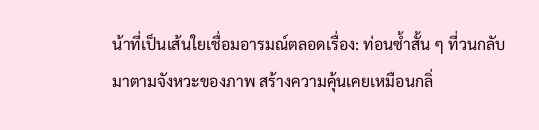น้าที่เป็นเส้นใยเชื่อมอารมณ์ตลอดเรื่อง: ท่อนซ้ำสั้น ๆ ที่วนกลับมาตามจังหวะของภาพ สร้างความคุ้นเคยเหมือนกลิ่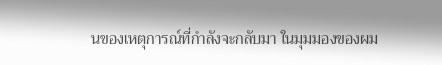นของเหตุการณ์ที่กำลังจะกลับมา ในมุมมองของผม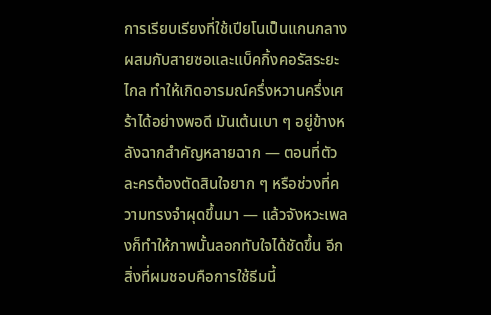การเรียบเรียงที่ใช้เปียโนเป็นแกนกลาง ผสมกับสายซอและแบ็คกิ้งคอรัสระยะไกล ทำให้เกิดอารมณ์ครึ่งหวานครึ่งเศร้าได้อย่างพอดี มันเต้นเบา ๆ อยู่ข้างหลังฉากสำคัญหลายฉาก — ตอนที่ตัวละครต้องตัดสินใจยาก ๆ หรือช่วงที่ความทรงจำผุดขึ้นมา — แล้วจังหวะเพลงก็ทำให้ภาพนั้นลอกทับใจได้ชัดขึ้น อีกสิ่งที่ผมชอบคือการใช้ธีมนี้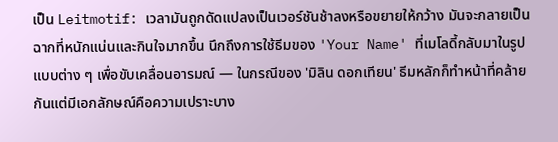เป็น Leitmotif: เวลามันถูกดัดแปลงเป็นเวอร์ชันช้าลงหรือขยายให้กว้าง มันจะกลายเป็นฉากที่หนักแน่นและกินใจมากขึ้น นึกถึงการใช้ธีมของ 'Your Name' ที่เมโลดี้กลับมาในรูปแบบต่าง ๆ เพื่อขับเคลื่อนอารมณ์ — ในกรณีของ 'มิลิน ดอกเทียน' ธีมหลักก็ทำหน้าที่คล้ายกันแต่มีเอกลักษณ์คือความเปราะบาง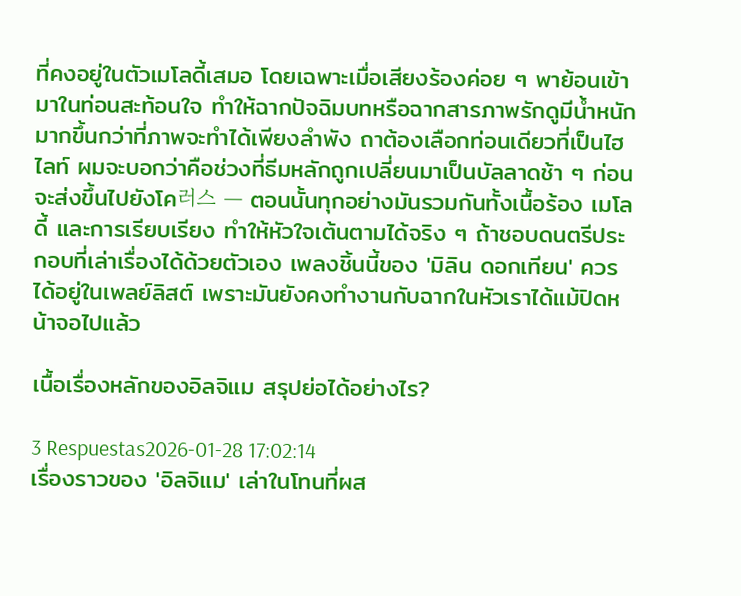ที่คงอยู่ในตัวเมโลดี้เสมอ โดยเฉพาะเมื่อเสียงร้องค่อย ๆ พาย้อนเข้ามาในท่อนสะท้อนใจ ทำให้ฉากปัจฉิมบทหรือฉากสารภาพรักดูมีน้ำหนักมากขึ้นกว่าที่ภาพจะทำได้เพียงลำพัง ถาต้องเลือกท่อนเดียวที่เป็นไฮไลท์ ผมจะบอกว่าคือช่วงที่ธีมหลักถูกเปลี่ยนมาเป็นบัลลาดช้า ๆ ก่อนจะส่งขึ้นไปยังโค러스 — ตอนนั้นทุกอย่างมันรวมกันทั้งเนื้อร้อง เมโลดี้ และการเรียบเรียง ทำให้หัวใจเต้นตามได้จริง ๆ ถ้าชอบดนตรีประกอบที่เล่าเรื่องได้ด้วยตัวเอง เพลงชิ้นนี้ของ 'มิลิน ดอกเทียน' ควรได้อยู่ในเพลย์ลิสต์ เพราะมันยังคงทำงานกับฉากในหัวเราได้แม้ปิดหน้าจอไปแล้ว

เนื้อเรื่องหลักของอิลจิแม สรุปย่อได้อย่างไร?

3 Respuestas2026-01-28 17:02:14
เรื่องราวของ 'อิลจิแม' เล่าในโทนที่ผส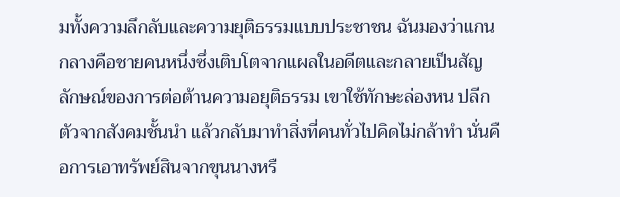มทั้งความลึกลับและความยุติธรรมแบบประชาชน ฉันมองว่าแกนกลางคือชายคนหนึ่งซึ่งเติบโตจากแผลในอดีตและกลายเป็นสัญลักษณ์ของการต่อต้านความอยุติธรรม เขาใช้ทักษะล่องหน ปลีกตัวจากสังคมชั้นนำ แล้วกลับมาทำสิ่งที่คนทั่วไปคิดไม่กล้าทำ นั่นคือการเอาทรัพย์สินจากขุนนางหรื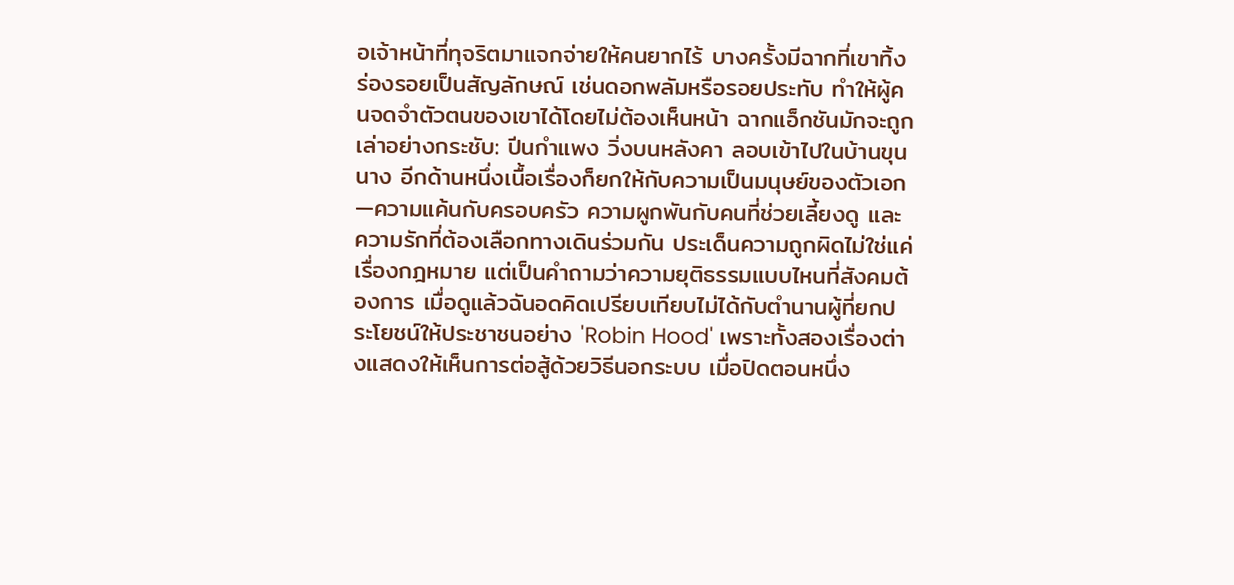อเจ้าหน้าที่ทุจริตมาแจกจ่ายให้คนยากไร้ บางครั้งมีฉากที่เขาทิ้งร่องรอยเป็นสัญลักษณ์ เช่นดอกพลัมหรือรอยประทับ ทำให้ผู้คนจดจำตัวตนของเขาได้โดยไม่ต้องเห็นหน้า ฉากแอ็กชันมักจะถูกเล่าอย่างกระชับ: ปีนกำแพง วิ่งบนหลังคา ลอบเข้าไปในบ้านขุนนาง อีกด้านหนึ่งเนื้อเรื่องก็ยกให้กับความเป็นมนุษย์ของตัวเอก—ความแค้นกับครอบครัว ความผูกพันกับคนที่ช่วยเลี้ยงดู และความรักที่ต้องเลือกทางเดินร่วมกัน ประเด็นความถูกผิดไม่ใช่แค่เรื่องกฎหมาย แต่เป็นคำถามว่าความยุติธรรมแบบไหนที่สังคมต้องการ เมื่อดูแล้วฉันอดคิดเปรียบเทียบไม่ได้กับตำนานผู้ที่ยกประโยชน์ให้ประชาชนอย่าง 'Robin Hood' เพราะทั้งสองเรื่องต่างแสดงให้เห็นการต่อสู้ด้วยวิธีนอกระบบ เมื่อปิดตอนหนึ่ง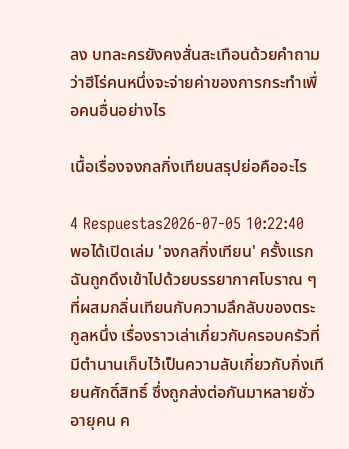ลง บทละครยังคงสั่นสะเทือนด้วยคำถามว่าฮีโร่คนหนึ่งจะจ่ายค่าของการกระทำเพื่อคนอื่นอย่างไร

เนื้อเรื่องจงกลกิ่งเทียนสรุปย่อคืออะไร

4 Respuestas2026-07-05 10:22:40
พอได้เปิดเล่ม 'จงกลกิ่งเทียน' ครั้งแรก ฉันถูกดึงเข้าไปด้วยบรรยากาศโบราณ ๆ ที่ผสมกลิ่นเทียนกับความลึกลับของตระกูลหนึ่ง เรื่องราวเล่าเกี่ยวกับครอบครัวที่มีตำนานเก็บไว้เป็นความลับเกี่ยวกับกิ่งเทียนศักดิ์สิทธิ์ ซึ่งถูกส่งต่อกันมาหลายชั่วอายุคน ค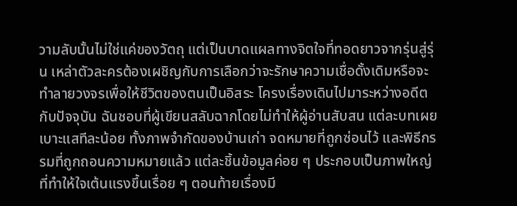วามลับนั้นไม่ใช่แค่ของวัตถุ แต่เป็นบาดแผลทางจิตใจที่ทอดยาวจากรุ่นสู่รุ่น เหล่าตัวละครต้องเผชิญกับการเลือกว่าจะรักษาความเชื่อดั้งเดิมหรือจะทำลายวงจรเพื่อให้ชีวิตของตนเป็นอิสระ โครงเรื่องเดินไปมาระหว่างอดีตกับปัจจุบัน ฉันชอบที่ผู้เขียนสลับฉากโดยไม่ทำให้ผู้อ่านสับสน แต่ละบทเผยเบาะแสทีละน้อย ทั้งภาพจำกัดของบ้านเก่า จดหมายที่ถูกซ่อนไว้ และพิธีกรรมที่ถูกถอนความหมายแล้ว แต่ละชิ้นข้อมูลค่อย ๆ ประกอบเป็นภาพใหญ่ที่ทำให้ใจเต้นแรงขึ้นเรื่อย ๆ ตอนท้ายเรื่องมี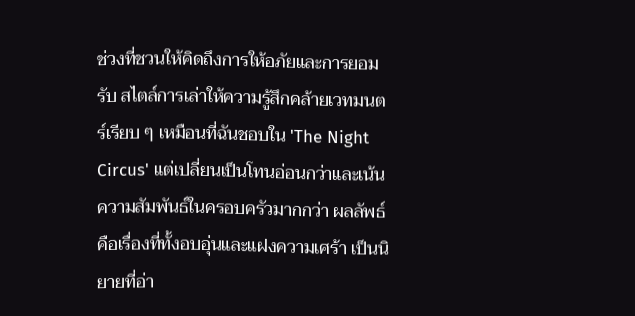ช่วงที่ชวนให้คิดถึงการให้อภัยและการยอมรับ สไตล์การเล่าให้ความรู้สึกคล้ายเวทมนตร์เรียบ ๆ เหมือนที่ฉันชอบใน 'The Night Circus' แต่เปลี่ยนเป็นโทนอ่อนกว่าและเน้นความสัมพันธ์ในครอบครัวมากกว่า ผลลัพธ์คือเรื่องที่ทั้งอบอุ่นและแฝงความเศร้า เป็นนิยายที่อ่า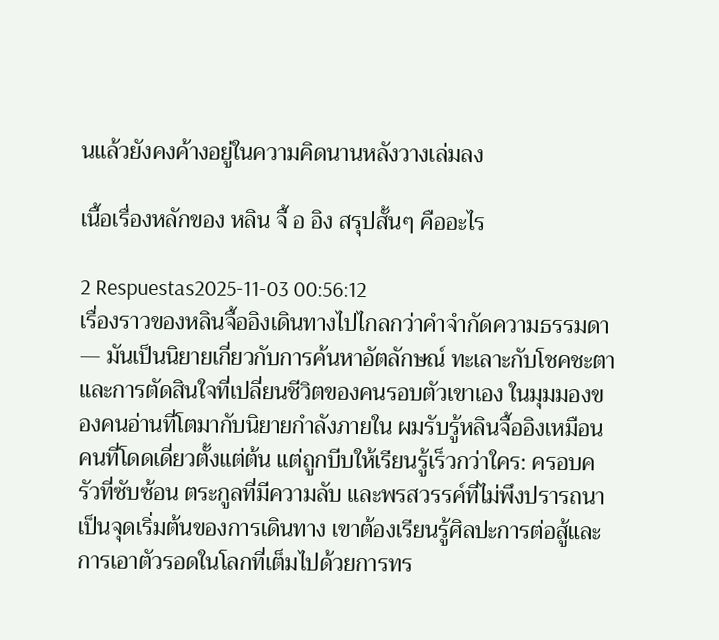นแล้วยังคงค้างอยู่ในความคิดนานหลังวางเล่มลง

เนื้อเรื่องหลักของ หลิน จื้ อ อิง สรุปสั้นๆ คืออะไร

2 Respuestas2025-11-03 00:56:12
เรื่องราวของหลินจื้ออิงเดินทางไปไกลกว่าคำจำกัดความธรรมดา — มันเป็นนิยายเกี่ยวกับการค้นหาอัตลักษณ์ ทะเลาะกับโชคชะตา และการตัดสินใจที่เปลี่ยนชีวิตของคนรอบตัวเขาเอง ในมุมมองของคนอ่านที่โตมากับนิยายกำลังภายใน ผมรับรู้หลินจื้ออิงเหมือนคนที่โดดเดี่ยวตั้งแต่ต้น แต่ถูกบีบให้เรียนรู้เร็วกว่าใคร: ครอบครัวที่ซับซ้อน ตระกูลที่มีความลับ และพรสวรรค์ที่ไม่พึงปรารถนาเป็นจุดเริ่มต้นของการเดินทาง เขาต้องเรียนรู้ศิลปะการต่อสู้และการเอาตัวรอดในโลกที่เต็มไปด้วยการทร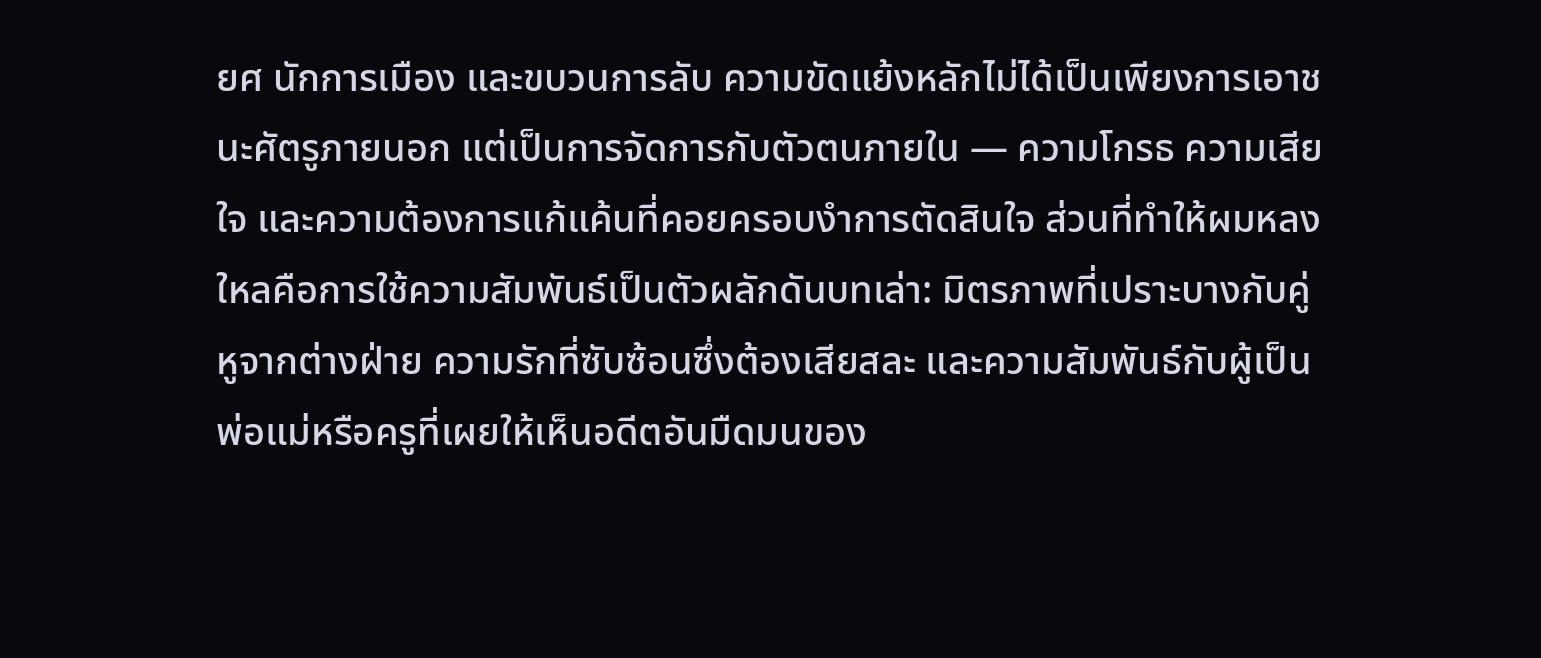ยศ นักการเมือง และขบวนการลับ ความขัดแย้งหลักไม่ได้เป็นเพียงการเอาชนะศัตรูภายนอก แต่เป็นการจัดการกับตัวตนภายใน — ความโกรธ ความเสียใจ และความต้องการแก้แค้นที่คอยครอบงำการตัดสินใจ ส่วนที่ทำให้ผมหลงใหลคือการใช้ความสัมพันธ์เป็นตัวผลักดันบทเล่า: มิตรภาพที่เปราะบางกับคู่หูจากต่างฝ่าย ความรักที่ซับซ้อนซึ่งต้องเสียสละ และความสัมพันธ์กับผู้เป็นพ่อแม่หรือครูที่เผยให้เห็นอดีตอันมืดมนของ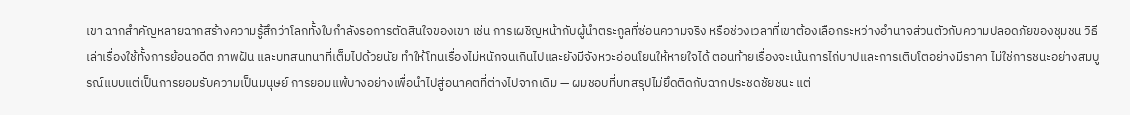เขา ฉากสำคัญหลายฉากสร้างความรู้สึกว่าโลกทั้งใบกำลังรอการตัดสินใจของเขา เช่น การเผชิญหน้ากับผู้นำตระกูลที่ซ่อนความจริง หรือช่วงเวลาที่เขาต้องเลือกระหว่างอำนาจส่วนตัวกับความปลอดภัยของชุมชน วิธีเล่าเรื่องใช้ทั้งการย้อนอดีต ภาพฝัน และบทสนทนาที่เต็มไปด้วยนัย ทำให้โทนเรื่องไม่หนักจนเกินไปและยังมีจังหวะอ่อนโยนให้หายใจได้ ตอนท้ายเรื่องจะเน้นการไถ่บาปและการเติบโตอย่างมีราคา ไม่ใช่การชนะอย่างสมบูรณ์แบบแต่เป็นการยอมรับความเป็นมนุษย์ การยอมแพ้บางอย่างเพื่อนำไปสู่อนาคตที่ต่างไปจากเดิม — ผมชอบที่บทสรุปไม่ยึดติดกับฉากประชดชัยชนะ แต่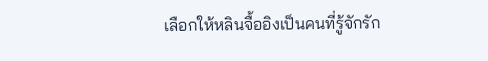เลือกให้หลินจื้ออิงเป็นคนที่รู้จักรัก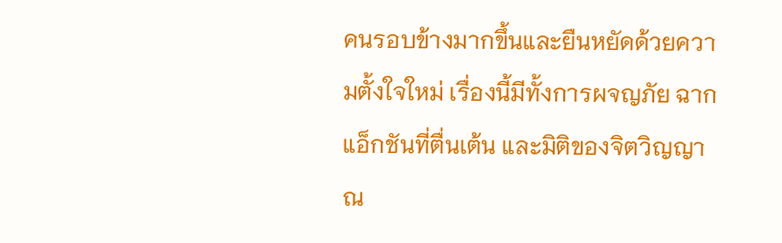คนรอบข้างมากขึ้นและยืนหยัดด้วยความตั้งใจใหม่ เรื่องนี้มีทั้งการผจญภัย ฉากแอ็กชันที่ตื่นเต้น และมิติของจิตวิญญาณ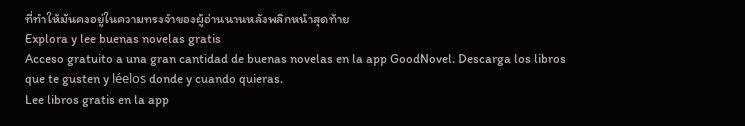ที่ทำให้มันคงอยู่ในความทรงจำของผู้อ่านนานหลังพลิกหน้าสุดท้าย
Explora y lee buenas novelas gratis
Acceso gratuito a una gran cantidad de buenas novelas en la app GoodNovel. Descarga los libros que te gusten y léelos donde y cuando quieras.
Lee libros gratis en la app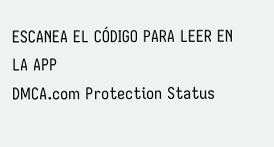ESCANEA EL CÓDIGO PARA LEER EN LA APP
DMCA.com Protection Status